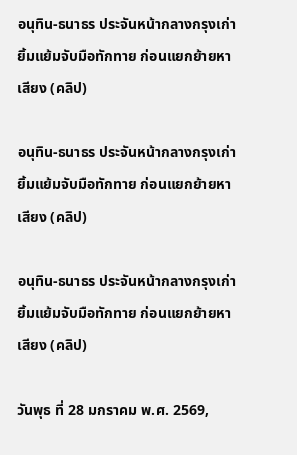อนุทิน-ธนาธร ประจันหน้ากลางกรุงเก่า ยิ้มแย้มจับมือทักทาย ก่อนแยกย้ายหาเสียง (คลิป)

อนุทิน-ธนาธร ประจันหน้ากลางกรุงเก่า ยิ้มแย้มจับมือทักทาย ก่อนแยกย้ายหาเสียง (คลิป)

อนุทิน-ธนาธร ประจันหน้ากลางกรุงเก่า ยิ้มแย้มจับมือทักทาย ก่อนแยกย้ายหาเสียง (คลิป)

วันพุธ ที่ 28 มกราคม พ.ศ. 2569,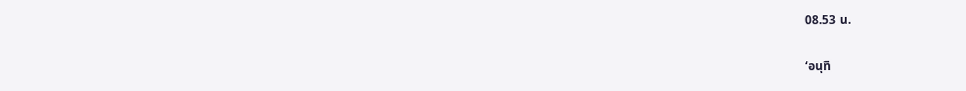08.53 น.

‘อนุทิ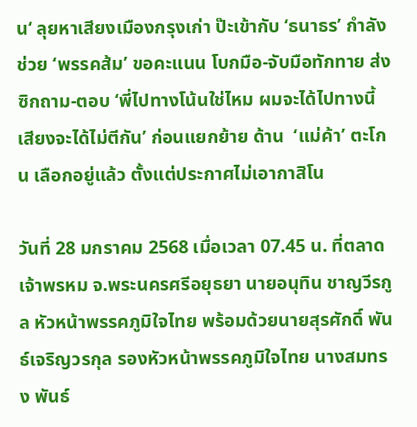น‘ ลุยหาเสียงเมืองกรุงเก่า ป๊ะเข้ากับ ‘ธนาธร’ กำลังช่วย ‘พรรคส้ม’ ขอคะแนน โบกมือ-จับมือทักทาย ส่งซิกถาม-ตอบ ‘พี่ไปทางโน้นใช่ไหม ผมจะได้ไปทางนี้ เสียงจะได้ไม่ตีกัน’ ก่อนแยกย้าย ด้าน  ‘แม่ค้า’ ตะโกน เลือกอยู่แล้ว ตั้งแต่ประกาศไม่เอากาสิโน

วันที่ 28 มกราคม 2568 เมื่อเวลา 07.45 น. ที่ตลาดเจ้าพรหม จ.พระนครศรีอยุธยา นายอนุทิน ชาญวีรกูล หัวหน้าพรรคภูมิใจไทย พร้อมด้วยนายสุรศักดิ์ พันธ์เจริญวรกุล รองหัวหน้าพรรคภูมิใจไทย นางสมทรง พันธ์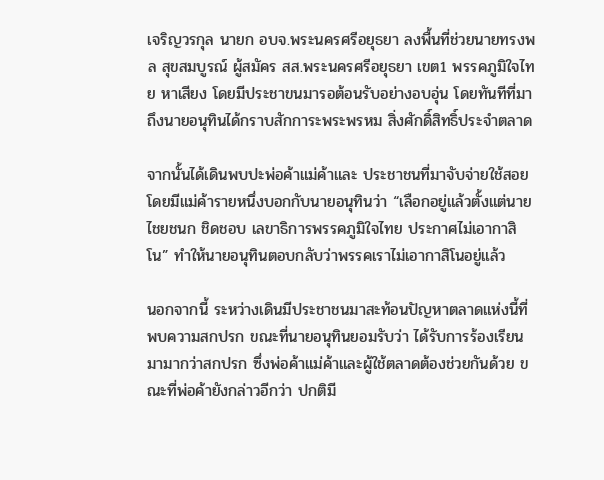เจริญวรกุล นายก อบจ.พระนครศรีอยุธยา ลงพื้นที่ช่วยนายทรงพล สุขสมบูรณ์ ผู้สมัคร สส.พระนครศรีอยุธยา เขต1 พรรคภูมิใจไทย หาเสียง โดยมีประชาขนมารอต้อนรับอย่างอบอุ่น โดยทันทีที่มาถึงนายอนุทินได้กราบสักการะพระพรหม สิ่งศักดิ์สิทธิ์ประจำตลาด

จากนั้นได้เดินพบปะพ่อค้าแม่ค้าและ ประชาชนที่มาจับจ่ายใช้สอย โดยมีแม่ค้ารายหนึ่งบอกกับนายอนุทินว่า “เลือกอยู่แล้วตั้งแต่นายไชยชนก ชิดชอบ เลขาธิการพรรคภูมิใจไทย ประกาศไม่เอากาสิโน” ทำให้นายอนุทินตอบกลับว่าพรรคเราไม่เอากาสิโนอยู่แล้ว

นอกจากนี้ ระหว่างเดินมีประชาชนมาสะท้อนปัญหาตลาดแห่งนี้ที่พบความสกปรก ขณะที่นายอนุทินยอมรับว่า ได้รับการร้องเรียนมามากว่าสกปรก ซึ่งพ่อค้าแม่ค้าและผู้ใช้ตลาดต้องช่วยกันด้วย ขณะที่พ่อค้ายังกล่าวอีกว่า ปกติมี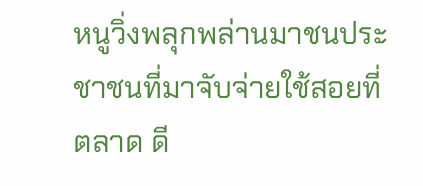หนูวิ่งพลุกพล่านมาชนประชาชนที่มาจับจ่ายใช้สอยที่ตลาด ดี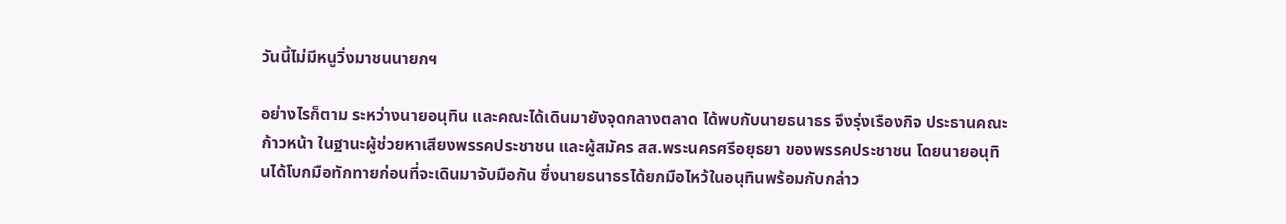วันนี้ไม่มีหนูวิ่งมาชนนายกฯ

อย่างไรก็ตาม ระหว่างนายอนุทิน และคณะได้เดินมายังจุดกลางตลาด ได้พบกับนายธนาธร จึงรุ่งเรืองกิจ ประธานคณะก้าวหน้า ในฐานะผู้ช่วยหาเสียงพรรคประชาชน และผู้สมัคร สส.พระนครศรีอยุธยา ของพรรคประชาชน โดยนายอนุทินได้โบกมือทักทายก่อนที่จะเดินมาจับมือกัน ซึ่งนายธนาธรได้ยกมือไหว้ในอนุทินพร้อมกับกล่าว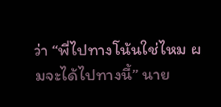ว่า “พี่ไปทางโน้นใช่ไหม ผมจะได้ไปทางนี้” นาย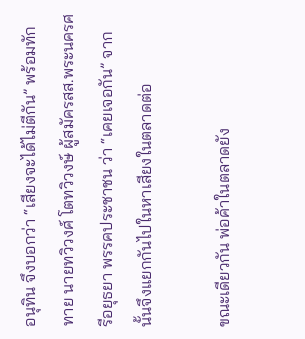อนุทิน จึงบอกว่า “เสียงจะได้ไม่ตีกัน” พร้อมทักทาย นายทวิวงศ์ โตทวิวงษ์ ผู้สมัครสส.พระนครศรีอยุธยา พรรคประชาชน ว่า “เคยเจอกัน” จากนั้นจึงแยกกันไปในหาเสียงในตลาดต่อ

ขณะเดียวกัน พ่อค้าในตลาดยัง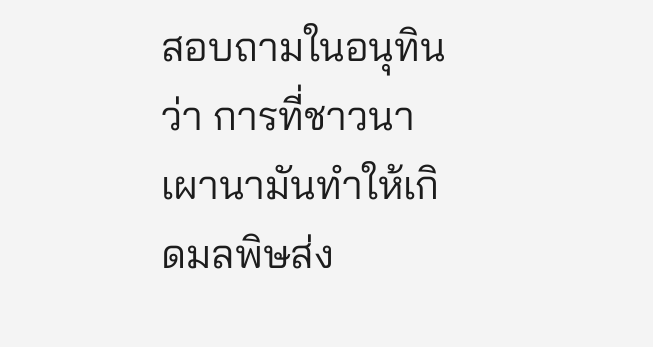สอบถามในอนุทินว่า การที่ชาวนาเผานามันทำให้เกิดมลพิษส่ง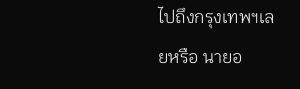ไปถึงกรุงเทพฯเลยหรือ นายอ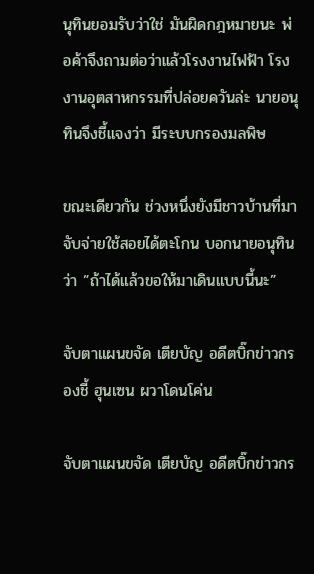นุทินยอมรับว่าใช่ มันผิดกฎหมายนะ พ่อค้าจึงถามต่อว่าแล้วโรงงานไฟฟ้า โรงงานอุตสาหกรรมที่ปล่อยควันล่ะ นายอนุทินจึงชี้แจงว่า มีระบบกรองมลพิษ

ขณะเดียวกัน ช่วงหนึ่งยังมีชาวบ้านที่มาจับจ่ายใช้สอยได้ตะโกน บอกนายอนุทินว่า ”ถ้าได้แล้วขอให้มาเดินแบบนี้นะ”

จับตาแผนขจัด เตียบัญ อดีตบิ๊กข่าวกรองชี้ ฮุนเซน ผวาโดนโค่น

จับตาแผนขจัด เตียบัญ อดีตบิ๊กข่าวกร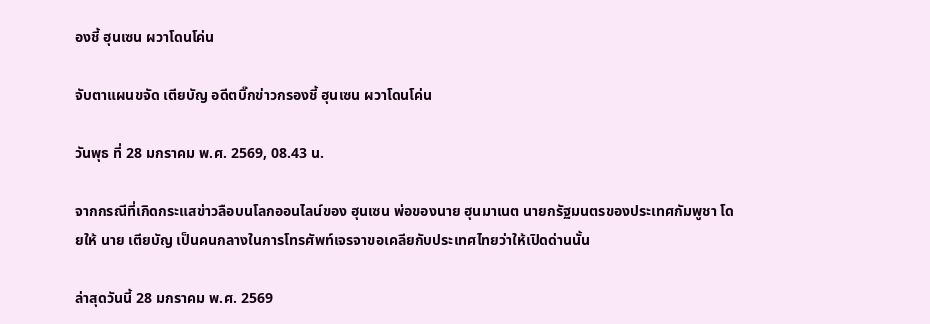องชี้ ฮุนเซน ผวาโดนโค่น

จับตาแผนขจัด เตียบัญ อดีตบิ๊กข่าวกรองชี้ ฮุนเซน ผวาโดนโค่น

วันพุธ ที่ 28 มกราคม พ.ศ. 2569, 08.43 น.

จากกรณีที่เกิดกระแสข่าวลือบนโลกออนไลน์ของ ฮุนเซน พ่อของนาย ฮุนมาเนต นายกรัฐมนตรของประเทศกัมพูชา โดยให้ นาย เตียบัญ เป็นคนกลางในการโทรศัพท์เจรจาขอเคลียกับประเทศไทยว่าให้เปิดด่านนั้น

ล่าสุดวันนี้ 28 มกราคม พ.ศ. 2569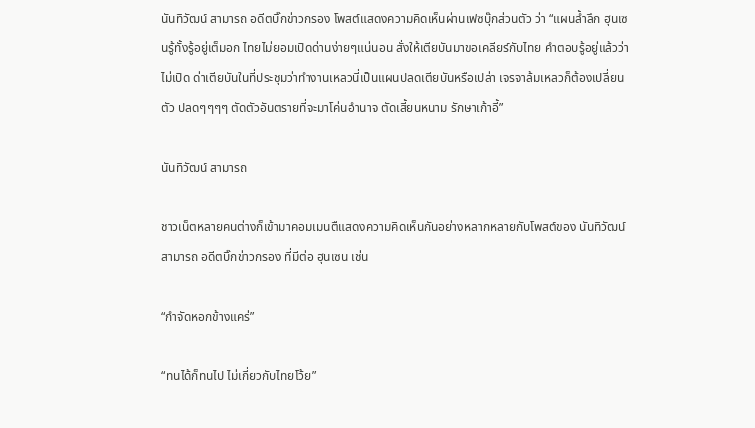นันทิวัฒน์ สามารถ อดีตบิ๊กข่าวกรอง โพสต์แสดงความคิดเห็นผ่านเฟซบุ๊กส่วนตัว ว่า “แผนล้ำลึก ฮุนเซนรู้ทั้งรู้อยู่เต็มอก ไทยไม่ยอมเปิดด่านง่ายๆแน่นอน สั่งให้เตียบันมาขอเคลียร์กับไทย คำตอบรู้อยู่แล้วว่า ไม่เปิด ด่าเตียบันในที่ประชุมว่าทำงานเหลวนี่เป็นแผนปลดเตียบันหรือเปล่า เจรจาล้มเหลวก็ต้องเปลี่ยนตัว ปลดๆๆๆๆ ตัดตัวอันตรายที่จะมาโค่นอำนาจ ตัดเสี้ยนหนาม รักษาเก้าอี้”

นันทิวัฒน์ สามารถ

ชาวเน็ตหลายคนต่างก็เข้ามาคอมเมนตืแสดงความคิดเห็นกันอย่างหลากหลายกับโพสต์ของ นันทิวัฒน์ สามารถ อดีตบิ๊กข่าวกรอง ที่มีต่อ ฮุนเซน เช่น

“กำจัดหอกข้างแคร่”

“ทนได้ก็ทนไป ไม่เกี่ยวกับไทยโว้ย”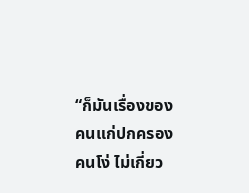“ก็มันเรื่องของคนแก่ปกครองคนโง่ ไม่เกี่ยว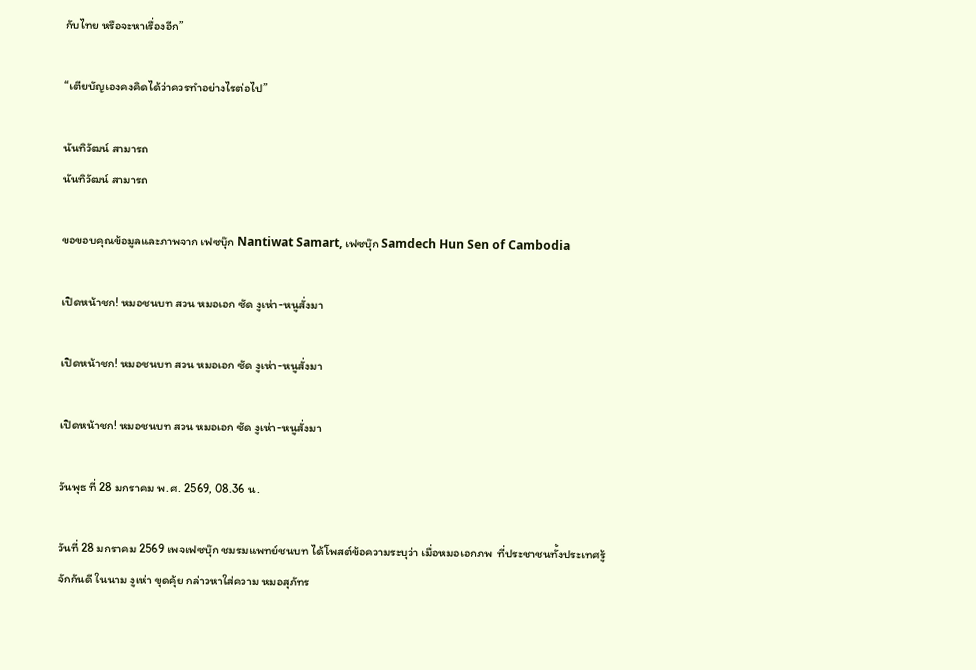กับไทย หรือจะหาเรื่องอีก”

“เตียบัญเองคงคิดได้ว่าควรทำอย่างไรต่อไป”

นันทิวัฒน์ สามารถ
นันทิวัฒน์ สามารถ

ขอขอบคุณข้อมูลและภาพจาก เฟซบุ๊ก Nantiwat Samart, เฟซบุ๊ก Samdech Hun Sen of Cambodia

เปิดหน้าชก! หมอชนบท สวน หมอเอก ซัด งูเห่า-หนูสั่งมา

เปิดหน้าชก! หมอชนบท สวน หมอเอก ซัด งูเห่า-หนูสั่งมา

เปิดหน้าชก! หมอชนบท สวน หมอเอก ซัด งูเห่า-หนูสั่งมา

วันพุธ ที่ 28 มกราคม พ.ศ. 2569, 08.36 น.

วันที่ 28 มกราคม 2569 เพจเฟซบุ๊ก ชมรมแพทย์ชนบท ได้โพสต์ข้อความระบุว่า เมื่อหมอเอกภพ  ที่ประชาชนทั้งประเทศรู้จักกันดี ในนาม งูเห่า ขุดคุ้ย กล่าวหาใส่ความ หมอสุภัทร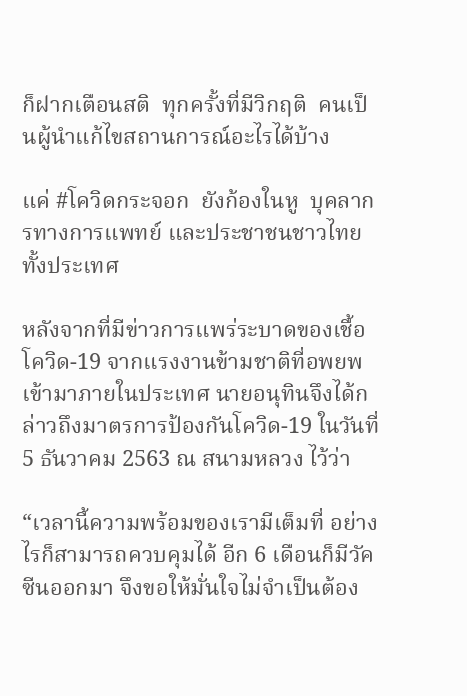ก็ฝากเตือนสติ  ทุกครั้งที่มีวิกฤติ  คนเป็นผู้นำแก้ไขสถานการณ์อะไรได้บ้าง

แค่ #โควิดกระจอก  ยังก้องในหู  บุคลากรทางการแพทย์ และประชาชนชาวไทยทั้งประเทศ

หลังจากที่มีข่าวการแพร่ระบาดของเชื้อโควิด-19 จากแรงงานข้ามชาติที่อพยพเข้ามาภายในประเทศ นายอนุทินจึงได้กล่าวถึงมาตรการป้องกันโควิด-19 ในวันที่ 5 ธันวาคม 2563 ณ สนามหลวง ไว้ว่า

“เวลานี้ความพร้อมของเรามีเต็มที่ อย่างไรก็สามารถควบคุมได้ อีก 6 เดือนก็มีวัคซีนออกมา จึงขอให้มั่นใจไม่จำเป็นต้อง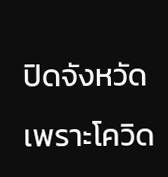ปิดจังหวัด เพราะโควิด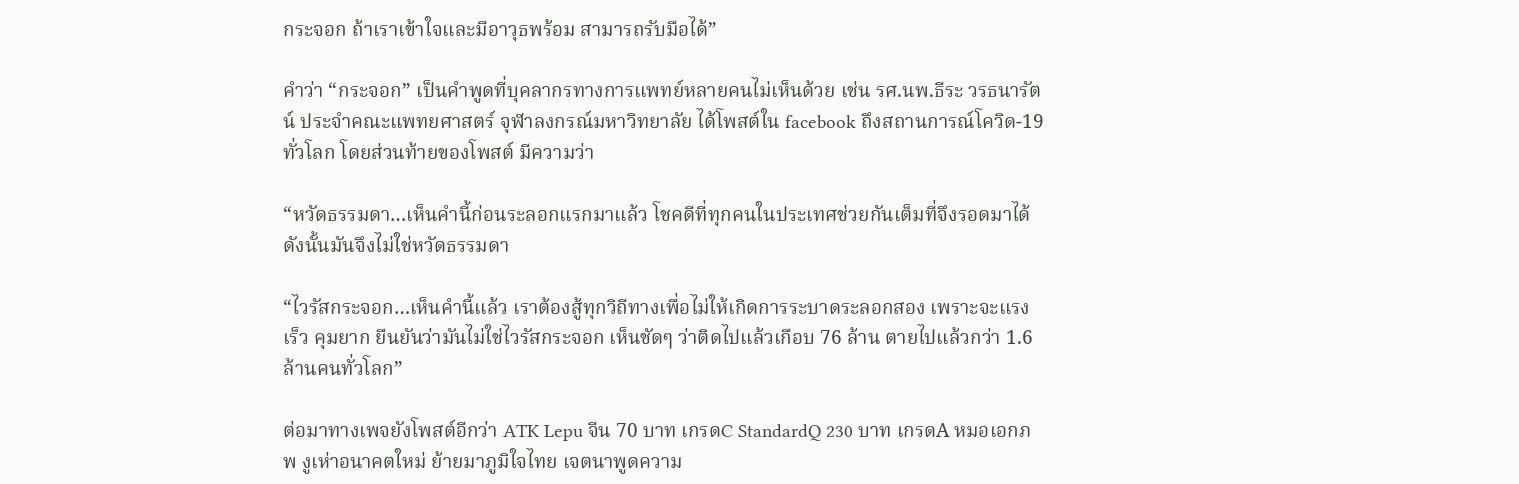กระจอก ถ้าเราเข้าใจและมีอาวุธพร้อม สามารถรับมือได้”

คำว่า “กระจอก” เป็นคำพูดที่บุคลากรทางการแพทย์หลายคนไม่เห็นด้วย เช่น รศ.นพ.ธีระ วรธนารัตน์ ประจำคณะแพทยศาสตร์ จุฬาลงกรณ์มหาวิทยาลัย ได้โพสต์ใน facebook ถึงสถานการณ์โควิด-19 ทั่วโลก โดยส่วนท้ายของโพสต์ มีความว่า

“หวัดธรรมดา…เห็นคำนี้ก่อนระลอกแรกมาแล้ว โชคดีที่ทุกคนในประเทศช่วยกันเต็มที่จึงรอดมาได้ ดังนั้นมันจึงไม่ใช่หวัดธรรมดา

“ไวรัสกระจอก…เห็นคำนี้แล้ว เราต้องสู้ทุกวิถีทางเพื่อไม่ให้เกิดการระบาดระลอกสอง เพราะจะแรง เร็ว คุมยาก ยืนยันว่ามันไม่ใช่ไวรัสกระจอก เห็นชัดๆ ว่าติดไปแล้วเกือบ 76 ล้าน ตายไปแล้วกว่า 1.6 ล้านคนทั่วโลก”

ต่อมาทางเพจยังโพสต์อีกว่า ATK Lepu จีน 70 บาท เกรดC StandardQ 230 บาท เกรดA หมอเอกภพ งูเห่าอนาคตใหม่ ย้ายมาภูมิใจไทย เจตนาพูดความ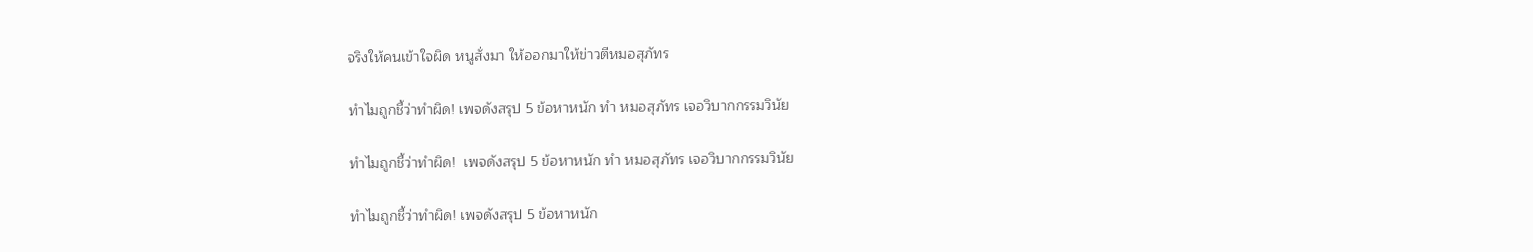จริงให้คนเข้าใจผิด หนูสั่งมา ให้ออกมาให้ข่าวตีหมอสุภัทร

ทำไมถูกชี้ว่าทำผิด! เพจดังสรุป 5 ข้อหาหนัก ทำ หมอสุภัทร เจอวิบากกรรมวินัย

ทำไมถูกชี้ว่าทำผิด!  เพจดังสรุป 5 ข้อหาหนัก ทำ หมอสุภัทร เจอวิบากกรรมวินัย

ทำไมถูกชี้ว่าทำผิด! เพจดังสรุป 5 ข้อหาหนัก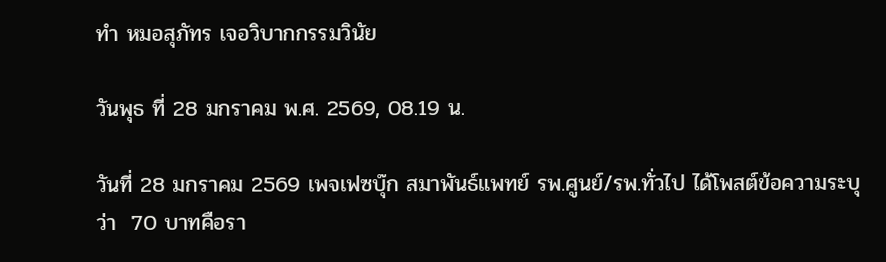ทำ หมอสุภัทร เจอวิบากกรรมวินัย

วันพุธ ที่ 28 มกราคม พ.ศ. 2569, 08.19 น.

วันที่ 28 มกราคม 2569 เพจเฟซบุ๊ก สมาพันธ์แพทย์ รพ.ศูนย์/รพ.ทั่วไป ได้โพสต์ข้อความระบุว่า  70 บาทคือรา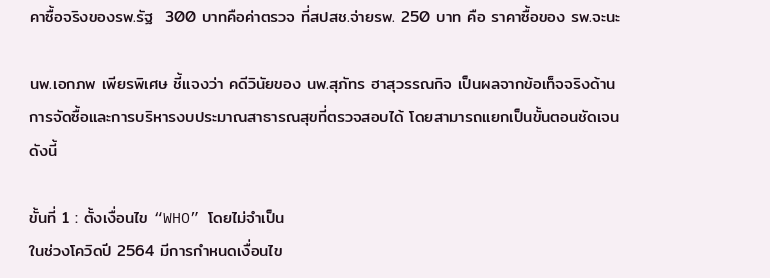คาซื้อจริงของรพ.รัฐ  300 บาทคือค่าตรวจ ที่สปสช.จ่ายรพ. 250 บาท คือ ราคาซื้อของ รพ.จะนะ

นพ.เอกภพ เพียรพิเศษ ชี้แจงว่า คดีวินัยของ นพ.สุภัทร ฮาสุวรรณกิจ เป็นผลจากข้อเท็จจริงด้านการจัดซื้อและการบริหารงบประมาณสาธารณสุขที่ตรวจสอบได้ โดยสามารถแยกเป็นขั้นตอนชัดเจนดังนี้

ขั้นที่ 1 : ตั้งเงื่อนไข “WHO” โดยไม่จำเป็น
ในช่วงโควิดปี 2564 มีการกำหนดเงื่อนไข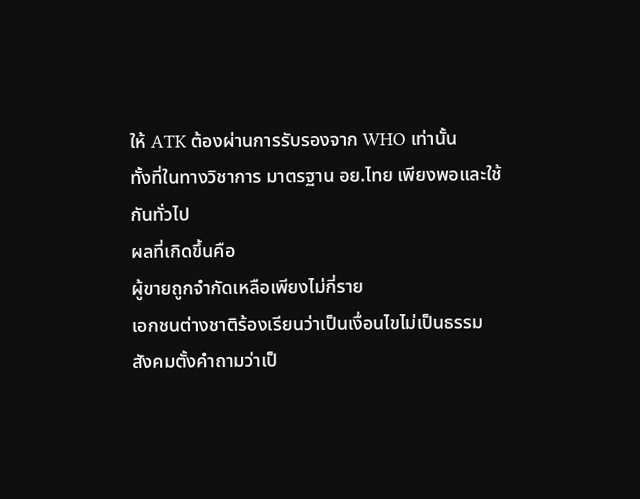ให้ ATK ต้องผ่านการรับรองจาก WHO เท่านั้น
ทั้งที่ในทางวิชาการ มาตรฐาน อย.ไทย เพียงพอและใช้กันทั่วไป
ผลที่เกิดขึ้นคือ
ผู้ขายถูกจำกัดเหลือเพียงไม่กี่ราย
เอกชนต่างชาติร้องเรียนว่าเป็นเงื่อนไขไม่เป็นธรรม
สังคมตั้งคำถามว่าเป็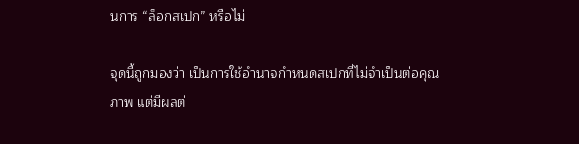นการ “ล็อกสเปก” หรือไม่

จุดนี้ถูกมองว่า เป็นการใช้อำนาจกำหนดสเปกที่ไม่จำเป็นต่อคุณภาพ แต่มีผลต่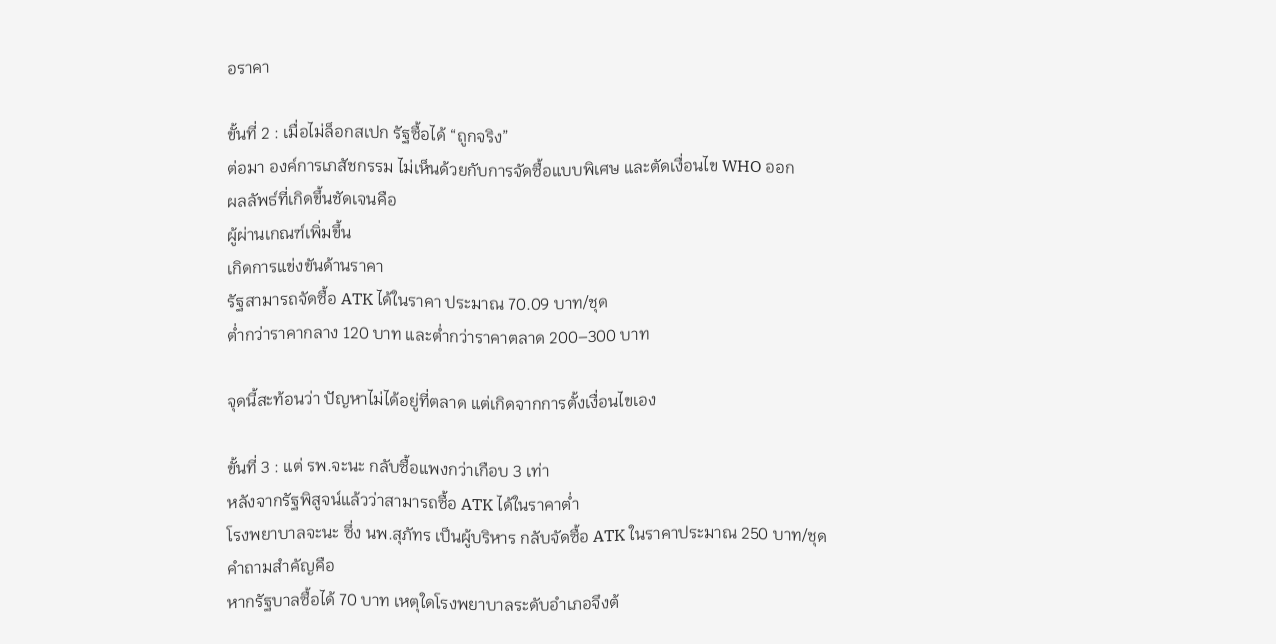อราคา

ขั้นที่ 2 : เมื่อไม่ล็อกสเปก รัฐซื้อได้ “ถูกจริง”
ต่อมา องค์การเภสัชกรรม ไม่เห็นด้วยกับการจัดซื้อแบบพิเศษ และตัดเงื่อนไข WHO ออก
ผลลัพธ์ที่เกิดขึ้นชัดเจนคือ
ผู้ผ่านเกณฑ์เพิ่มขึ้น
เกิดการแข่งขันด้านราคา
รัฐสามารถจัดซื้อ ATK ได้ในราคา ประมาณ 70.09 บาท/ชุด
ต่ำกว่าราคากลาง 120 บาท และต่ำกว่าราคาตลาด 200–300 บาท

จุดนี้สะท้อนว่า ปัญหาไม่ได้อยู่ที่ตลาด แต่เกิดจากการตั้งเงื่อนไขเอง

ขั้นที่ 3 : แต่ รพ.จะนะ กลับซื้อแพงกว่าเกือบ 3 เท่า
หลังจากรัฐพิสูจน์แล้วว่าสามารถซื้อ ATK ได้ในราคาต่ำ
โรงพยาบาลจะนะ ซึ่ง นพ.สุภัทร เป็นผู้บริหาร กลับจัดซื้อ ATK ในราคาประมาณ 250 บาท/ชุด
คำถามสำคัญคือ
หากรัฐบาลซื้อได้ 70 บาท เหตุใดโรงพยาบาลระดับอำเภอจึงต้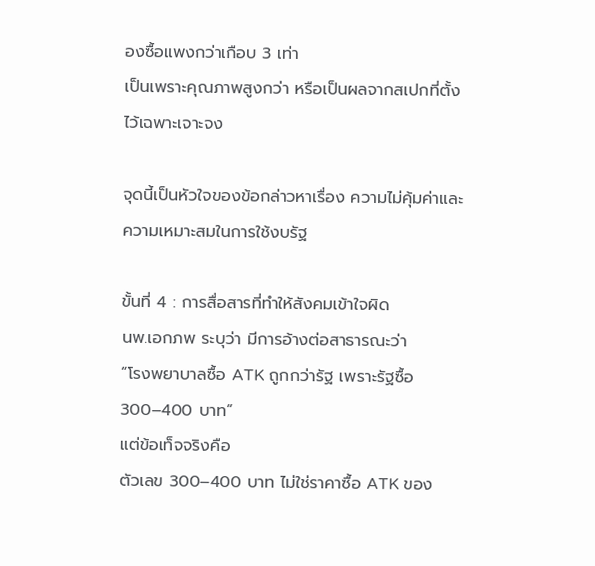องซื้อแพงกว่าเกือบ 3 เท่า
เป็นเพราะคุณภาพสูงกว่า หรือเป็นผลจากสเปกที่ตั้งไว้เฉพาะเจาะจง

จุดนี้เป็นหัวใจของข้อกล่าวหาเรื่อง ความไม่คุ้มค่าและความเหมาะสมในการใช้งบรัฐ

ขั้นที่ 4 : การสื่อสารที่ทำให้สังคมเข้าใจผิด
นพ.เอกภพ ระบุว่า มีการอ้างต่อสาธารณะว่า
“โรงพยาบาลซื้อ ATK ถูกกว่ารัฐ เพราะรัฐซื้อ 300–400 บาท”
แต่ข้อเท็จจริงคือ
ตัวเลข 300–400 บาท ไม่ใช่ราคาซื้อ ATK ของ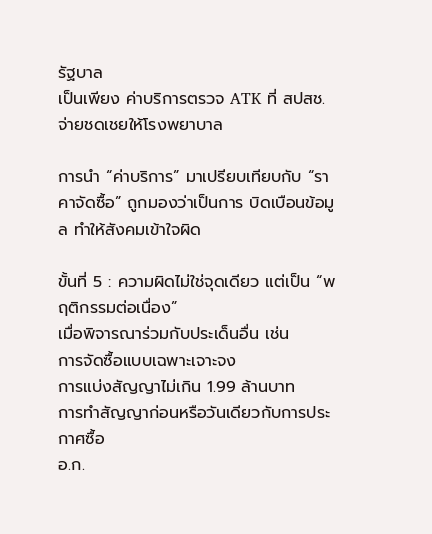รัฐบาล
เป็นเพียง ค่าบริการตรวจ ATK ที่ สปสช. จ่ายชดเชยให้โรงพยาบาล

การนำ “ค่าบริการ” มาเปรียบเทียบกับ “ราคาจัดซื้อ” ถูกมองว่าเป็นการ บิดเบือนข้อมูล ทำให้สังคมเข้าใจผิด

ขั้นที่ 5 : ความผิดไม่ใช่จุดเดียว แต่เป็น “พฤติกรรมต่อเนื่อง”
เมื่อพิจารณาร่วมกับประเด็นอื่น เช่น
การจัดซื้อแบบเฉพาะเจาะจง
การแบ่งสัญญาไม่เกิน 1.99 ล้านบาท
การทำสัญญาก่อนหรือวันเดียวกับการประกาศซื้อ
อ.ก.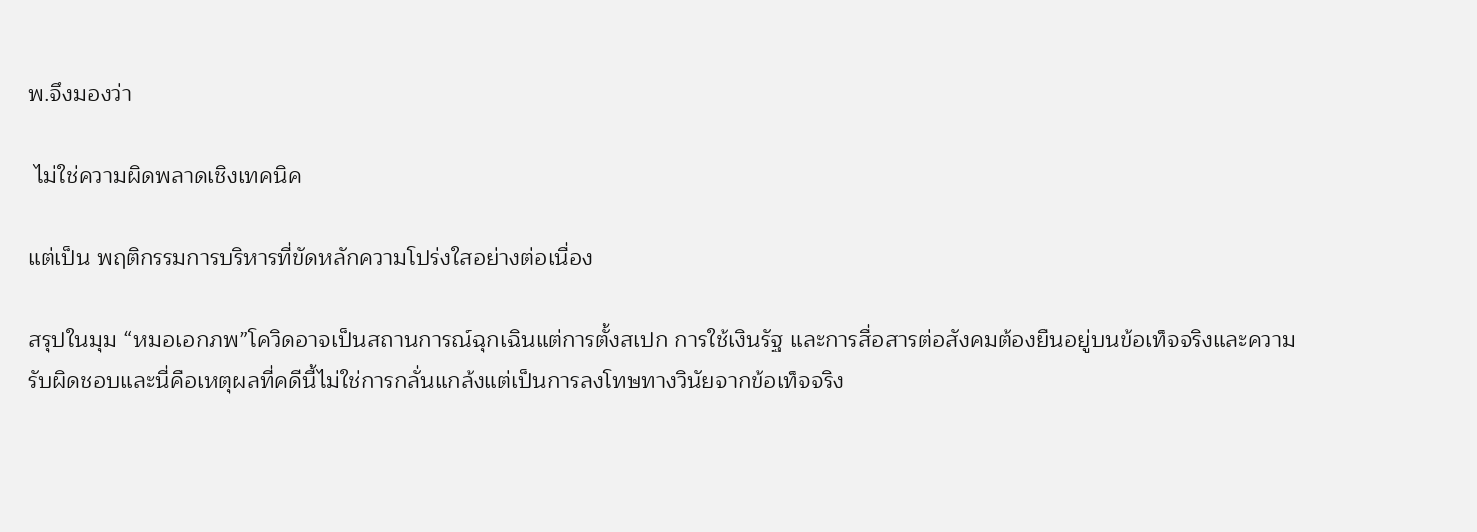พ.จึงมองว่า

 ไม่ใช่ความผิดพลาดเชิงเทคนิค

แต่เป็น พฤติกรรมการบริหารที่ขัดหลักความโปร่งใสอย่างต่อเนื่อง

สรุปในมุม “หมอเอกภพ”โควิดอาจเป็นสถานการณ์ฉุกเฉินแต่การตั้งสเปก การใช้เงินรัฐ และการสื่อสารต่อสังคมต้องยืนอยู่บนข้อเท็จจริงและความรับผิดชอบและนี่คือเหตุผลที่คดีนี้ไม่ใช่การกลั่นแกล้งแต่เป็นการลงโทษทางวินัยจากข้อเท็จจริง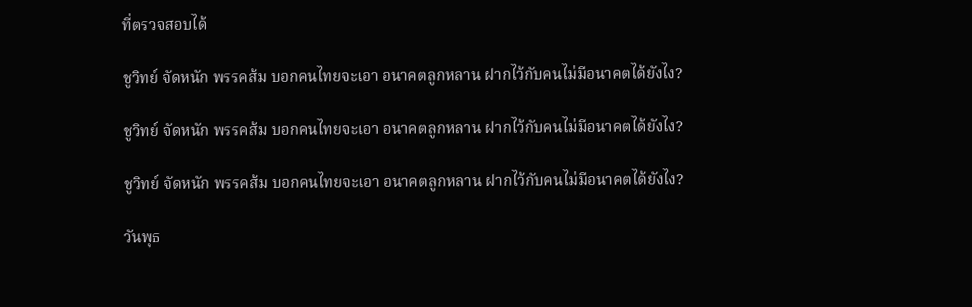ที่ตรวจสอบได้

ชูวิทย์ จัดหนัก พรรคส้ม บอกคนไทยจะเอา อนาคตลูกหลาน ฝากไว้กับคนไม่มีอนาคตได้ยังไง?

ชูวิทย์ จัดหนัก พรรคส้ม บอกคนไทยจะเอา อนาคตลูกหลาน ฝากไว้กับคนไม่มีอนาคตได้ยังไง?

ชูวิทย์ จัดหนัก พรรคส้ม บอกคนไทยจะเอา อนาคตลูกหลาน ฝากไว้กับคนไม่มีอนาคตได้ยังไง?

วันพุธ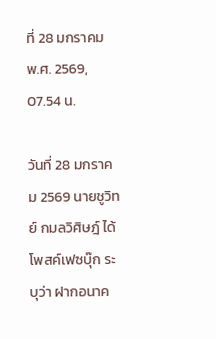ที่ 28 มกราคม พ.ศ. 2569, 07.54 น.

วันที่ 28 มกราคม 2569 นายชูวิทย์ กมลวิศิษฎ์ ได้โพสค์เฟซบุ๊ก ระบุว่า ฝากอนาค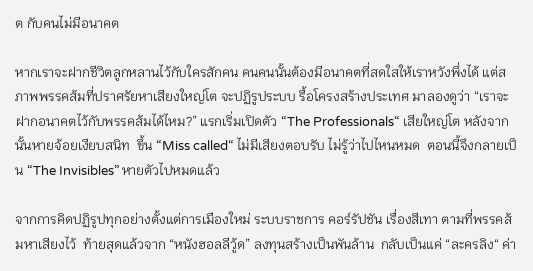ต กับคนไม่มีอนาคต

หากเราจะฝากชีวิตลูกหลานไว้กับใครสักคน คนคนนั้นต้องมีอนาคตที่สดใสให้เราหวังพึ่งได้ แต่สภาพพรรคส้มที่ปราศรัยหาเสียงใหญ่โต จะปฏิรูประบบ รื้อโครงสร้างประเทศ มาลองดูว่า “เราจะฝากอนาคตไว้กับพรรคส้มได้ไหม?” แรกเริ่มเปิดตัว “The Professionals“ เสียใหญ่โต หลังจากนั้นหายจ้อยเงียบสนิท  ขึ้น “Miss called“ ไม่มีเสียงตอบรับ ไม่รู้ว่าไปไหนหมด  ตอนนี้จึงกลายเป็น “The Invisibles” หายตัวไปหมดแล้ว

จากการคิดปฏิรูปทุกอย่างตั้งแต่การเมืองใหม่ ระบบราชการ คอร์รัปชัน เรื่องสีเทา ตามที่พรรคส้มหาเสียงไว้  ท้ายสุดแล้วจาก “หนังฮอลลีวู้ด” ลงทุนสร้างเป็นพันล้าน  กลับเป็นแค่ “ละครลิง“ ค่า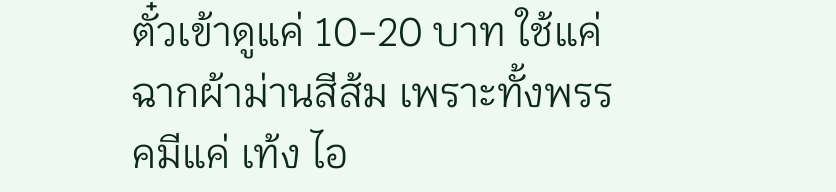ตั๋วเข้าดูแค่ 10-20 บาท ใช้แค่ฉากผ้าม่านสีส้ม เพราะทั้งพรรคมีแค่ เท้ง ไอ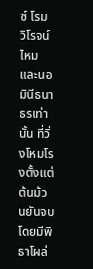ซ์ โรม วิโรจน์ ไหม และนอมินีธนาธรเท่านั้น ที่วิ่งโหมโรงตั้งแต่ต้นม้วนยันจบ โดยมีพิธาโผล่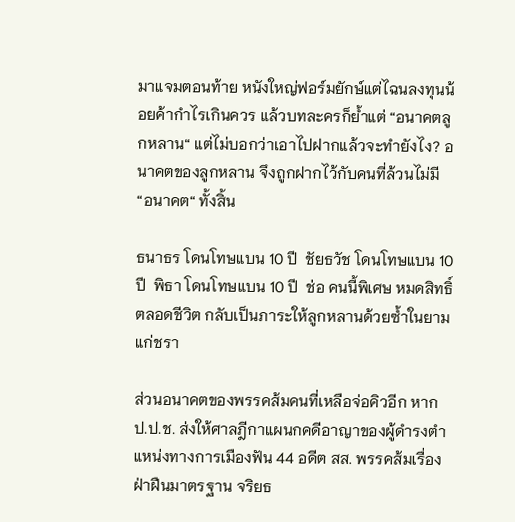มาแจมตอนท้าย หนังใหญ่ฟอร์มยักษ์แต่ไฉนลงทุนน้อยค้ากำไรเกินควร แล้วบทละครก็ย้ำแต่ “อนาคตลูกหลาน“ แต่ไม่บอกว่าเอาไปฝากแล้วจะทำยังไง? อนาคตของลูกหลาน จึงถูกฝากไว้กับคนที่ล้วนไม่มี “อนาคต“ ทั้งสิ้น

ธนาธร โดนโทษแบน 10 ปี  ชัยธวัช โดนโทษแบน 10 ปี  พิธา โดนโทษแบน 10 ปี  ช่อ คนนี้พิเศษ หมดสิทธิ์ตลอดชีวิต กลับเป็นภาระให้ลูกหลานด้วยซ้ำในยามแก่ชรา

ส่วนอนาคตของพรรคส้มคนที่เหลือจ่อคิวอีก หาก ป.ป.ช. ส่งให้ศาลฎีกาแผนกคดีอาญาของผู้ดำรงตำแหน่งทางการเมืองฟัน 44 อดีต สส. พรรคส้มเรื่องฝ่าฝืนมาตรฐาน จริยธ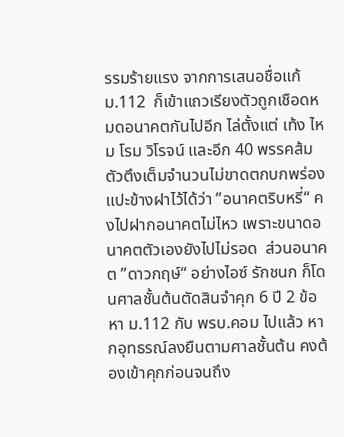รรมร้ายแรง จากการเสนอชื่อแก้ ม.112  ก็เข้าแถวเรียงตัวถูกเชือดหมดอนาคตกันไปอีก ไล่ตั้งแต่ เท้ง ไหม โรม วิโรจน์ และอีก 40 พรรคส้มตัวตึงเต็มจำนวนไม่ขาดตกบกพร่อง แปะข้างฝาไว้ได้ว่า ”อนาคตริบหรี่“ คงไปฝากอนาคตไม่ไหว เพราะขนาดอนาคตตัวเองยังไปไม่รอด  ส่วนอนาคต ”ดาวกฤษ์“ อย่างไอซ์ รักชนก ก็โดนศาลชั้นต้นตัดสินจำคุก 6 ปี 2 ข้อหา ม.112 กับ พรบ.คอม ไปแล้ว หากอุทธรณ์ลงยืนตามศาลชั้นต้น คงต้องเข้าคุกก่อนจนถึง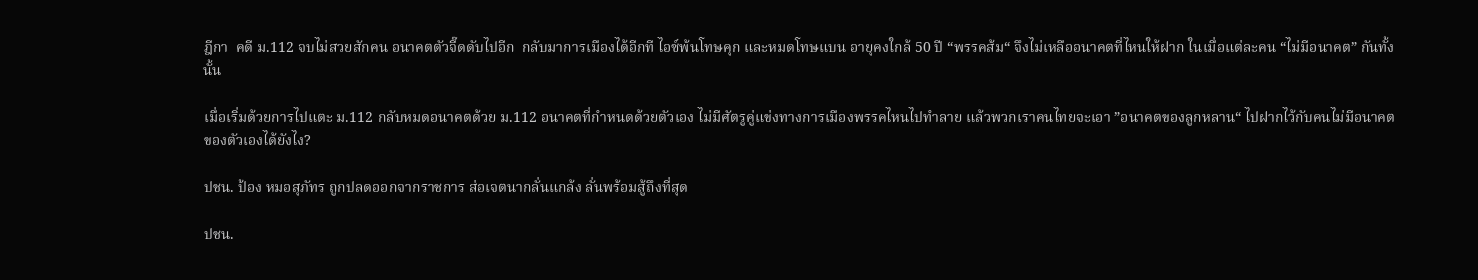ฎีกา  คดี ม.112 จบไม่สวยสักคน อนาคตตัวจี๊ดดับไปอีก  กลับมาการเมืองได้อีกที ไอซ์พ้นโทษคุก และหมดโทษแบน อายุคงใกล้ 50 ปี “พรรคส้ม“ จึงไม่เหลืออนาคตที่ไหนให้ฝาก ในเมื่อแต่ละคน “ไม่มีอนาคต” กันทั้งนั้น

เมื่อเริ่มด้วยการไปแตะ ม.112 กลับหมดอนาคตด้วย ม.112 อนาคตที่กำหนดด้วยตัวเอง ไม่มีศัตรูคู่แข่งทางการเมืองพรรคไหนไปทำลาย แล้วพวกเราคนไทยจะเอา ”อนาคตของลูกหลาน“ ไปฝากไว้กับคนไม่มีอนาคตของตัวเองได้ยังไง?

ปชน. ป้อง หมอสุภัทร ถูกปลดออกจากราชการ ส่อเจตนากลั่นแกล้ง ลั่นพร้อมสู้ถึงที่สุด

ปชน.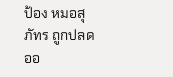ป้อง หมอสุภัทร ถูกปลดออ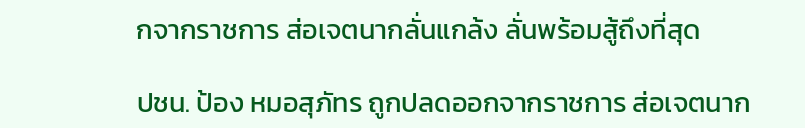กจากราชการ ส่อเจตนากลั่นแกล้ง ลั่นพร้อมสู้ถึงที่สุด

ปชน. ป้อง หมอสุภัทร ถูกปลดออกจากราชการ ส่อเจตนาก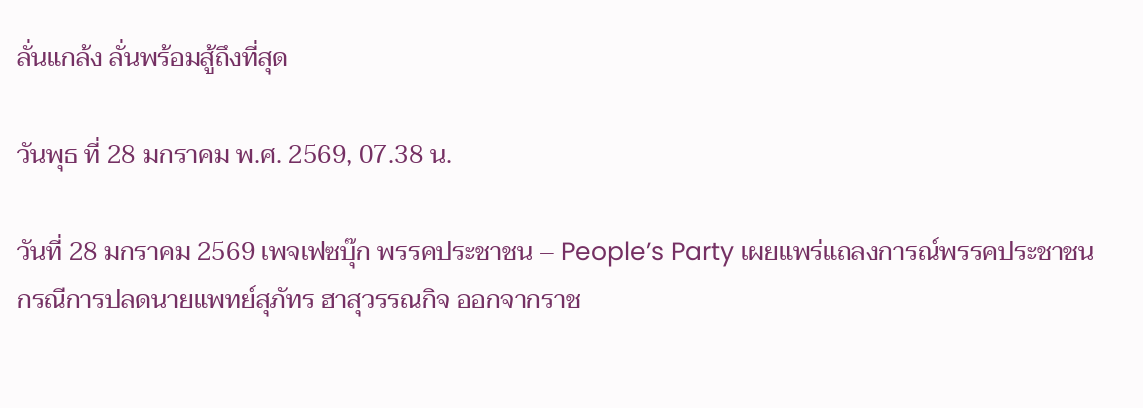ลั่นแกล้ง ลั่นพร้อมสู้ถึงที่สุด

วันพุธ ที่ 28 มกราคม พ.ศ. 2569, 07.38 น.

วันที่ 28 มกราคม 2569 เพจเฟซบุ๊ก พรรคประชาชน – People’s Party เผยแพร่แถลงการณ์พรรคประชาชน กรณีการปลดนายแพทย์สุภัทร ฮาสุวรรณกิจ ออกจากราช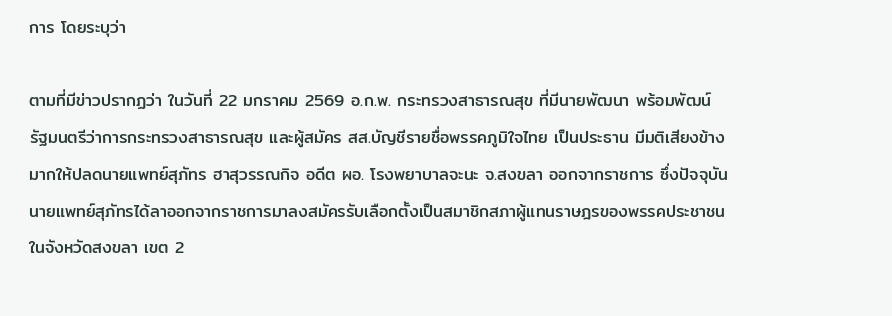การ โดยระบุว่า

ตามที่มีข่าวปรากฏว่า ในวันที่ 22 มกราคม 2569 อ.ก.พ. กระทรวงสาธารณสุข ที่มีนายพัฒนา พร้อมพัฒน์ รัฐมนตรีว่าการกระทรวงสาธารณสุข และผู้สมัคร สส.บัญชีรายชื่อพรรคภูมิใจไทย เป็นประธาน มีมติเสียงข้างมากให้ปลดนายแพทย์สุภัทร ฮาสุวรรณกิจ อดีต ผอ. โรงพยาบาลจะนะ จ.สงขลา ออกจากราชการ ซึ่งปัจจุบันนายแพทย์สุภัทรได้ลาออกจากราชการมาลงสมัครรับเลือกตั้งเป็นสมาชิกสภาผู้แทนราษฎรของพรรคประชาชนในจังหวัดสงขลา เขต 2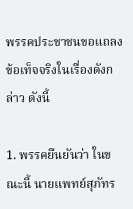พรรคประชาชนขอแถลงข้อเท็จจริงในเรื่องดังกล่าว ดังนี้

1. พรรคยืนยันว่า ในขณะนี้ นายแพทย์สุภัทร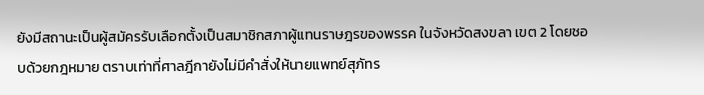ยังมีสถานะเป็นผู้สมัครรับเลือกตั้งเป็นสมาชิกสภาผู้แทนราษฎรของพรรค ในจังหวัดสงขลา เขต 2 โดยชอบด้วยกฎหมาย ตราบเท่าที่ศาลฎีกายังไม่มีคำสั่งให้นายแพทย์สุภัทร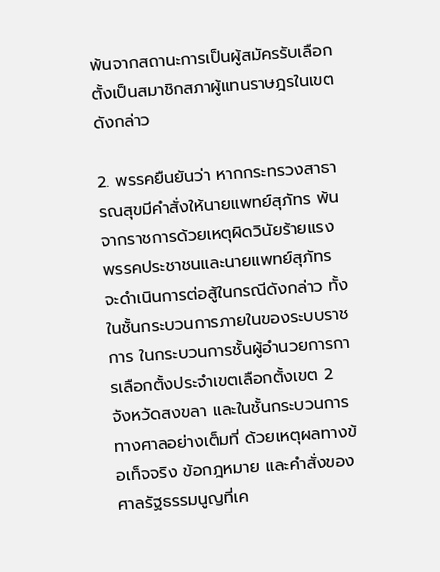พ้นจากสถานะการเป็นผู้สมัครรับเลือกตั้งเป็นสมาชิกสภาผู้แทนราษฎรในเขตดังกล่าว

2. พรรคยืนยันว่า หากกระทรวงสาธารณสุขมีคำสั่งให้นายแพทย์สุภัทร พ้นจากราชการด้วยเหตุผิดวินัยร้ายแรง พรรคประชาชนและนายแพทย์สุภัทร จะดำเนินการต่อสู้ในกรณีดังกล่าว ทั้งในชั้นกระบวนการภายในของระบบราชการ ในกระบวนการชั้นผู้อำนวยการการเลือกตั้งประจำเขตเลือกตั้งเขต 2 จังหวัดสงขลา และในชั้นกระบวนการทางศาลอย่างเต็มที่ ด้วยเหตุผลทางข้อเท็จจริง ข้อกฎหมาย และคำสั่งของศาลรัฐธรรมนูญที่เค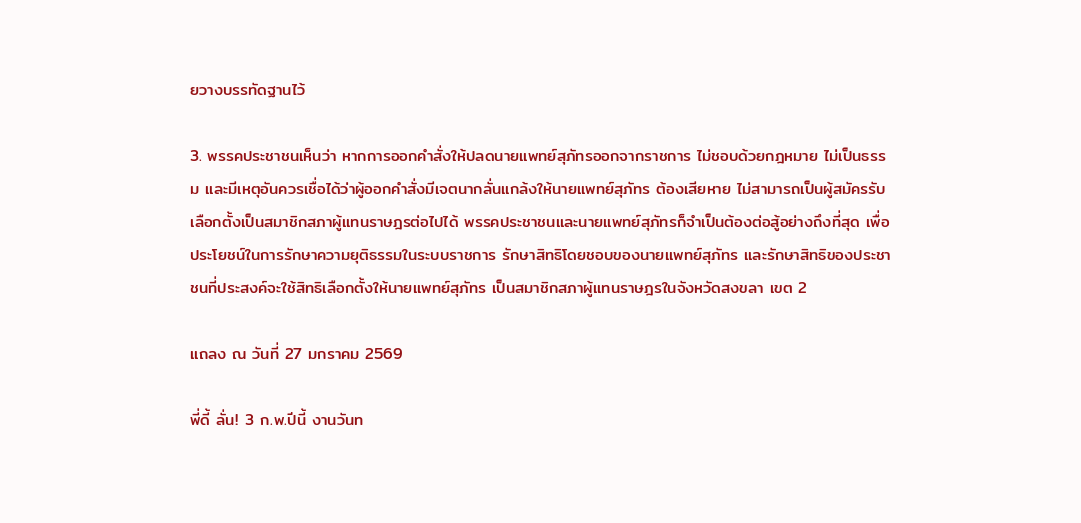ยวางบรรทัดฐานไว้

3. พรรคประชาชนเห็นว่า หากการออกคำสั่งให้ปลดนายแพทย์สุภัทรออกจากราชการ ไม่ชอบด้วยกฎหมาย ไม่เป็นธรรม และมีเหตุอันควรเชื่อได้ว่าผู้ออกคำสั่งมีเจตนากลั่นแกล้งให้นายแพทย์สุภัทร ต้องเสียหาย ไม่สามารถเป็นผู้สมัครรับเลือกตั้งเป็นสมาชิกสภาผู้แทนราษฎรต่อไปได้ พรรคประชาชนและนายแพทย์สุภัทรก็จำเป็นต้องต่อสู้อย่างถึงที่สุด เพื่อประโยชน์ในการรักษาความยุติธรรมในระบบราชการ รักษาสิทธิโดยชอบของนายแพทย์สุภัทร และรักษาสิทธิของประชาชนที่ประสงค์จะใช้สิทธิเลือกตั้งให้นายแพทย์สุภัทร เป็นสมาชิกสภาผู้แทนราษฎรในจังหวัดสงขลา เขต 2

แถลง ณ วันที่ 27 มกราคม 2569

พี่ดี้ ลั่น! 3 ก.พ.ปีนี้ งานวันท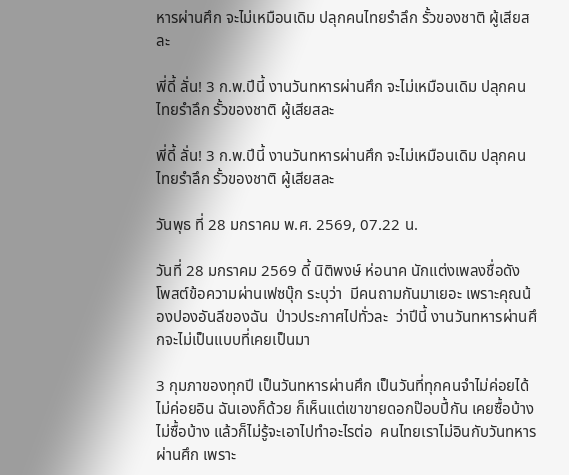หารผ่านศึก จะไม่เหมือนเดิม ปลุกคนไทยรำลึก รั้วของชาติ ผู้เสียสละ

พี่ดี้ ลั่น! 3 ก.พ.ปีนี้ งานวันทหารผ่านศึก จะไม่เหมือนเดิม ปลุกคนไทยรำลึก รั้วของชาติ ผู้เสียสละ

พี่ดี้ ลั่น! 3 ก.พ.ปีนี้ งานวันทหารผ่านศึก จะไม่เหมือนเดิม ปลุกคนไทยรำลึก รั้วของชาติ ผู้เสียสละ

วันพุธ ที่ 28 มกราคม พ.ศ. 2569, 07.22 น.

วันที่ 28 มกราคม 2569 ดี้ นิติพงษ์ ห่อนาค นักแต่งเพลงชื่อดัง โพสต์ข้อความผ่านเฟซบุ๊ก ระบุว่า  มีคนถามกันมาเยอะ เพราะคุณน้องปองอันลีของฉัน  ป่าวประกาศไปทั่วละ  ว่าปีนี้ งานวันทหารผ่านศึกจะไม่เป็นแบบที่เคยเป็นมา

3 กุมภาของทุกปี เป็นวันทหารผ่านศึก เป็นวันที่ทุกคนจำไม่ค่อยได้ ไม่ค่อยอิน ฉันเองก็ด้วย ก็เห็นแต่เขาขายดอกป๊อบปี้กัน เคยซื้อบ้าง ไม่ซื้อบ้าง แล้วก็ไม่รู้จะเอาไปทำอะไรต่อ  คนไทยเราไม่อินกับวันทหารผ่านศึก เพราะ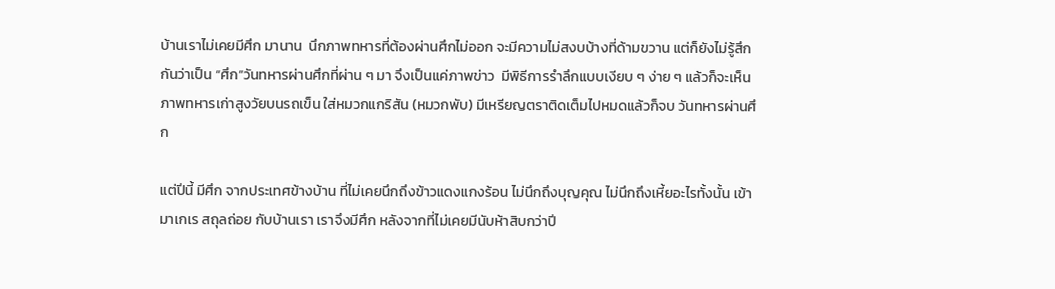บ้านเราไม่เคยมีศึก มานาน  นึกภาพทหารที่ต้องผ่านศึกไม่ออก จะมีความไม่สงบบ้างที่ด้ามขวาน แต่ก็ยังไม่รู้สึกกันว่าเป็น “ศึก”วันทหารผ่านศึกที่ผ่าน ๆ มา จึงเป็นแค่ภาพข่าว  มีพิธีการรำลึกแบบเงียบ ๆ ง่าย ๆ แล้วก็จะเห็นภาพทหารเก่าสูงวัยบนรถเข็น ใส่หมวกแกริสัน (หมวกพับ) มีเหรียญตราติดเต็มไปหมดแล้วก็จบ วันทหารผ่านศึก

แต่ปีนี้ มีศึก จากประเทศข้างบ้าน ที่ไม่เคยนึกถึงข้าวแดงแกงร้อน ไม่นึกถึงบุญคุณ ไม่นึกถึงเหี้ยอะไรทั้งนั้น เข้ามาเกเร สถุลถ่อย กับบ้านเรา เราจึงมีศึก หลังจากที่ไม่เคยมีนับห้าสิบกว่าปี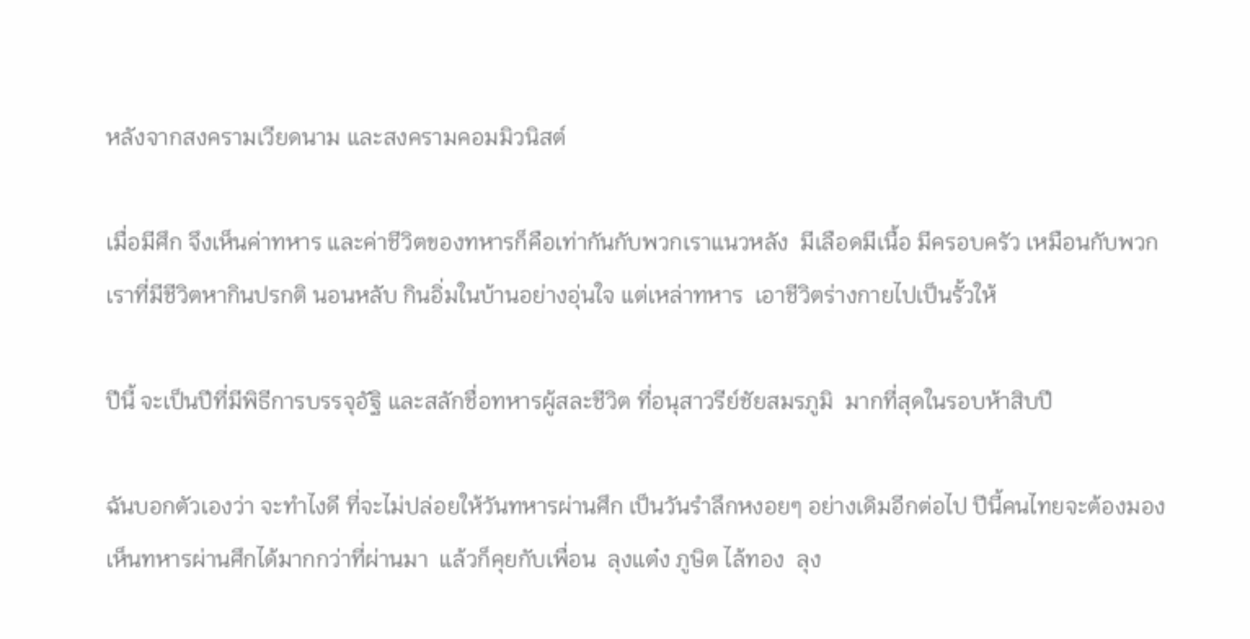หลังจากสงครามเวียดนาม และสงครามคอมมิวนิสต์

เมื่อมีศึก จึงเห็นค่าทหาร และค่าชีวิตของทหารก็คือเท่ากันกับพวกเราแนวหลัง  มีเลือดมีเนื้อ มีครอบครัว เหมือนกับพวกเราที่มีชีวิตหากินปรกติ นอนหลับ กินอิ่มในบ้านอย่างอุ่นใจ แต่เหล่าทหาร  เอาชีวิตร่างกายไปเป็นรั้วให้

ปีนี้ จะเป็นปีที่มีพิธีการบรรจุอัฐิ และสลักชื่อทหารผู้สละชีวิต ที่อนุสาวรีย์ชัยสมรภูมิ  มากที่สุดในรอบห้าสิบปี

ฉันบอกตัวเองว่า จะทำไงดี ที่จะไม่ปล่อยให้วันทหารผ่านศึก เป็นวันรำลึกหงอยๆ อย่างเดิมอีกต่อไป ปีนี้คนไทยจะต้องมองเห็นทหารผ่านศึกได้มากกว่าที่ผ่านมา  แล้วก็คุยกับเพื่อน  ลุงแต๋ง ภูษิต ไล้ทอง  ลุง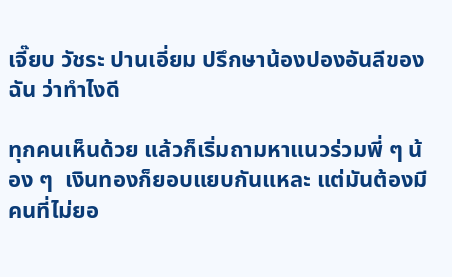เจี๊ยบ วัชระ ปานเอี่ยม ปรึกษาน้องปองอันลีของฉัน ว่าทำไงดี

ทุกคนเห็นด้วย แล้วก็เริ่มถามหาแนวร่วมพี่ ๆ น้อง ๆ  เงินทองก็ยอบแยบกันแหละ แต่มันต้องมีคนที่ไม่ยอ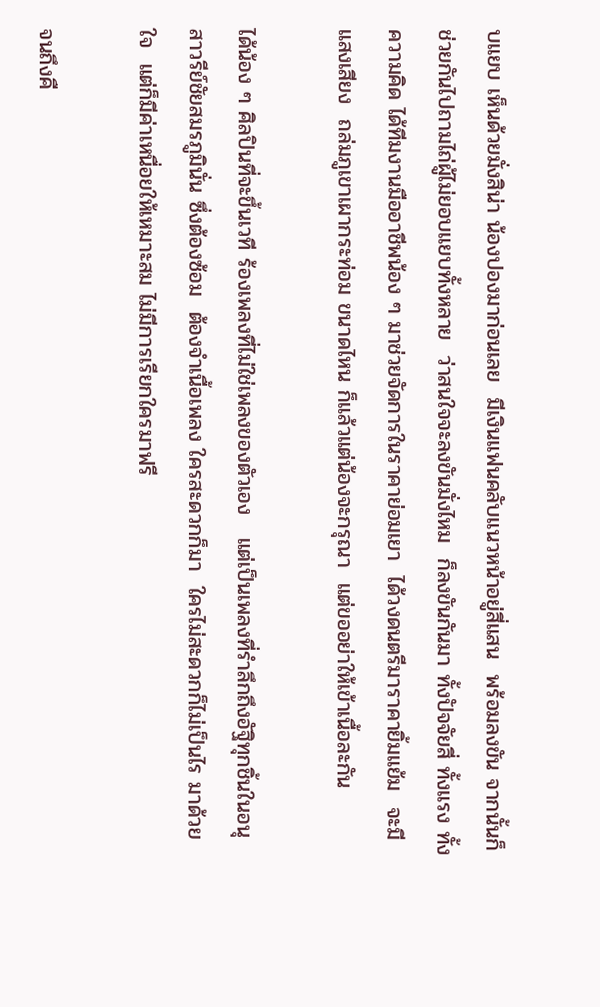บแยบ เห็นด้วยมั่งสิน่า น้องปองมาก่อนเลย  มีเงินแฟนคลับแนวหน้าอยู่สี่แสน  พร้อมลงขัน จากนั้นก็ช่วยกันไปถามไถ่ผู้ไม่ยอบแยบทั้งหลาย  ว่าสนใจจะลงขันมั่งไหม  ก็ลงขันกันมา ทั้งปัจจัยสี่ ทั้งแรง ทั้งความคิด ได้ทีมงานมืออาชีพน้อง ๆ มาช่วยจัดการในราคาย่อมเยา  ได้วงดนตรีมาราคายิ้มแย้ม  จะมีแสงเสียง  ถล่มภูเขาเผากระท่อม ขนาดไหน ก็แล้วแต่น้องจะกรุณา  แต่ขออย่าให้เข้าเนื้อละกัน

ได้น้อง ๆ ศิลปินที่จะขึ้นเวที ร้องเพลงที่ไม่ใช่เพลงของตัวเอง   แต่เป็นเพลงที่รำลึกถึงอัฐิทุกชิ้นในอนุสาวรีย์ชัยสมรภูมินั่น ซึ่งต้องซ้อม  ต้องจำเนื้อเพลง ใครสะดวกก็มา  ใครไม่สะดวกก็ไม่เป็นไร มาด้วยใจ  แต่ก็มีค่าเหนื่อยให้เหมาะสม ไม่มีการเรียกใครมาฟรี

จนถึงคื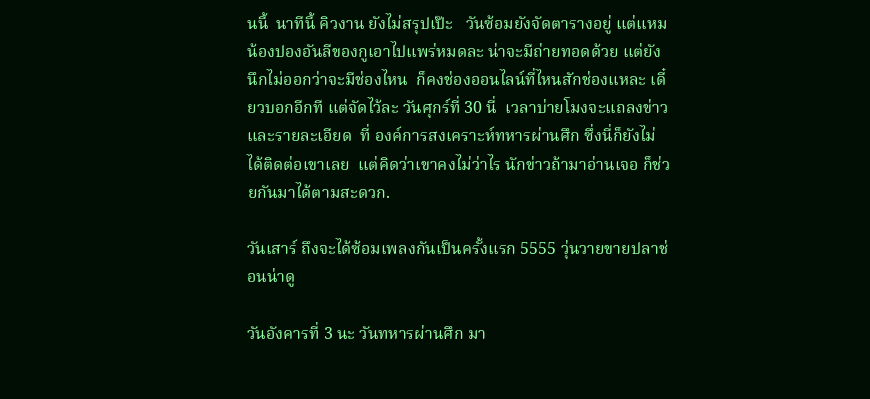นนี้  นาทีนี้ คิวงาน ยังไม่สรุปเป๊ะ   วันซ้อมยังจัดตารางอยู่ แต่แหม น้องปองอันลีของกูเอาไปแพร่หมดละ น่าจะมีถ่ายทอดด้วย แต่ยังนึกไม่ออกว่าจะมีช่องไหน  ก็คงช่องออนไลน์ที่ไหนสักช่องแหละ เดี๋ยวบอกอีกที แต่จัดไว้ละ วันศุกร์ที่ 30 นี่  เวลาบ่ายโมงจะแถลงข่าวและรายละเอียด  ที่ องค์การสงเคราะห์ทหารผ่านศึก ซึ่งนี่ก็ยังไม่ได้ติดต่อเขาเลย  แต่คิดว่าเขาคงไม่ว่าไร นักข่าวถ้ามาอ่านเจอ ก็ช่วยกันมาได้ตามสะดวก.

วันเสาร์ ถึงจะได้ซ้อมเพลงกันเป็นครั้งแรก 5555 วุ่นวายขายปลาช่อนน่าดู

วันอังคารที่ 3 นะ วันทหารผ่านศึก มา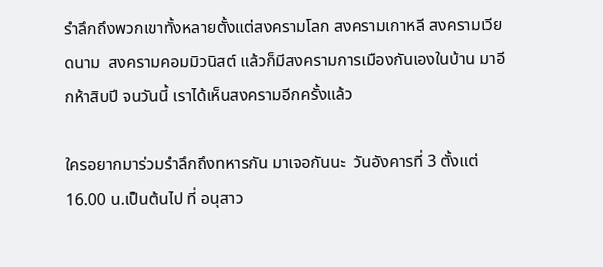รำลึกถึงพวกเขาทั้งหลายตั้งแต่สงครามโลก สงครามเกาหลี สงครามเวียดนาม  สงครามคอมมิวนิสต์ แล้วก็มีสงครามการเมืองกันเองในบ้าน มาอีกห้าสิบปี จนวันนี้ เราได้เห็นสงครามอีกครั้งแล้ว

ใครอยากมาร่วมรำลึกถึงทหารกัน มาเจอกันนะ  วันอังคารที่ 3 ตั้งแต่ 16.00 น.เป็นต้นไป ที่ อนุสาว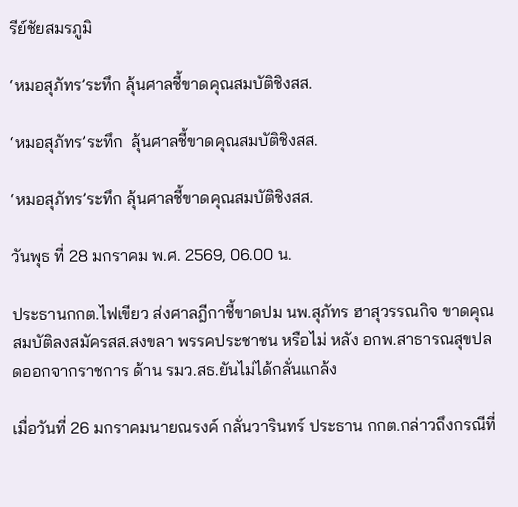รีย์ชัยสมรภูมิ

‘หมอสุภัทร’ระทึก ลุ้นศาลชี้ขาดคุณสมบัติชิงสส.

‘หมอสุภัทร’ระทึก  ลุ้นศาลชี้ขาดคุณสมบัติชิงสส.

‘หมอสุภัทร’ระทึก ลุ้นศาลชี้ขาดคุณสมบัติชิงสส.

วันพุธ ที่ 28 มกราคม พ.ศ. 2569, 06.00 น.

ประธานกกต.ไฟเขียว ส่งศาลฎีกาชี้ขาดปม นพ.สุภัทร ฮาสุวรรณกิจ ขาดคุณสมบัติลงสมัครสส.สงขลา พรรคประชาชน หรือไม่ หลัง อกพ.สาธารณสุขปลดออกจากราชการ ด้าน รมว.สธ.ยันไม่ได้กลั่นแกล้ง

เมื่อวันที่ 26 มกราคมนายณรงค์ กลั่นวารินทร์ ประธาน กกต.กล่าวถึงกรณีที่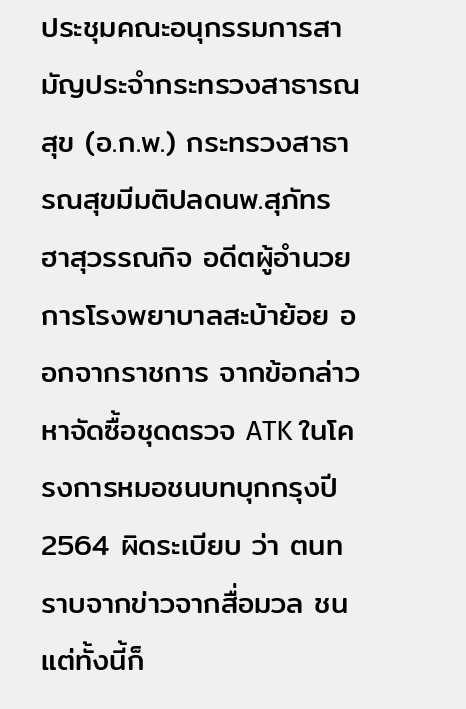ประชุมคณะอนุกรรมการสามัญประจำกระทรวงสาธารณสุข (อ.ก.พ.) กระทรวงสาธารณสุขมีมติปลดนพ.สุภัทร ฮาสุวรรณกิจ อดีตผู้อำนวยการโรงพยาบาลสะบ้าย้อย ออกจากราชการ จากข้อกล่าวหาจัดซื้อชุดตรวจ ATK ในโครงการหมอชนบทบุกกรุงปี 2564 ผิดระเบียบ ว่า ตนทราบจากข่าวจากสื่อมวล ชน แต่ทั้งนี้ก็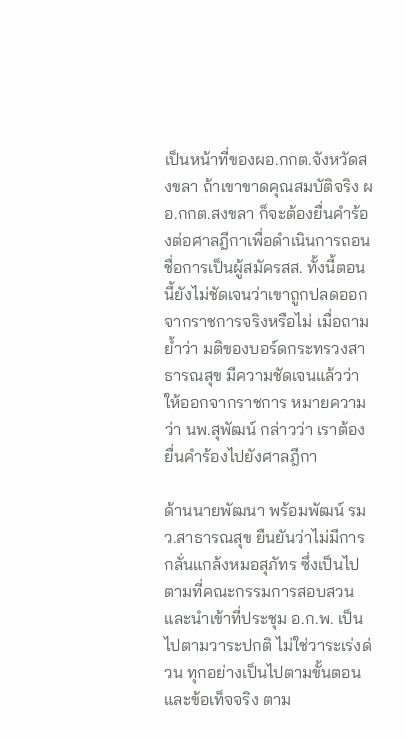เป็นหน้าที่ของผอ.กกต.จังหวัดสงขลา ถ้าเขาขาดคุณสมบัติจริง ผอ.กกต.สงขลา ก็จะต้องยื่นคำร้องต่อศาลฎีกาเพื่อดำเนินการถอนชื่อการเป็นผู้สมัครสส. ทั้งนี้ตอนนี้ยังไม่ชัดเจนว่าเขาถูกปลดออกจากราชการจริงหรือไม่ เมื่อถามย้ำว่า มติของบอร์ดกระทรวงสาธารณสุข มีความชัดเจนแล้วว่าให้ออกจากราชการ หมายความว่า นพ.สุพัฒน์ กล่าวว่า เราต้องยื่นคำร้องไปยังศาลฎีกา

ด้านนายพัฒนา พร้อมพัฒน์ รมว.สาธารณสุข ยืนยันว่าไม่มีการกลั่นแกล้งหมอสุภัทร ซึ่งเป็นไปตามที่คณะกรรมการสอบสวนและนำเข้าที่ประชุม อ.ก.พ. เป็นไปตามวาระปกติ ไม่ใช่วาระเร่งด่วน ทุกอย่างเป็นไปตามขั้นตอนและข้อเท็จจริง ตาม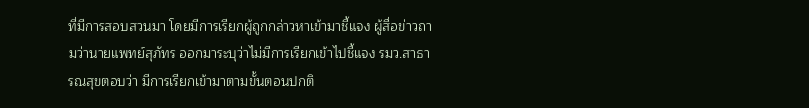ที่มีการสอบสวนมา โดยมีการเรียกผู้ถูกกล่าวหาเข้ามาชี้แจง ผู้สื่อข่าวถามว่านายแพทย์สุภัทร ออกมาระบุว่าไม่มีการเรียกเข้าไปชี้แจง รมว.สาธารณสุขตอบว่า มีการเรียกเข้ามาตามขั้นตอนปกติ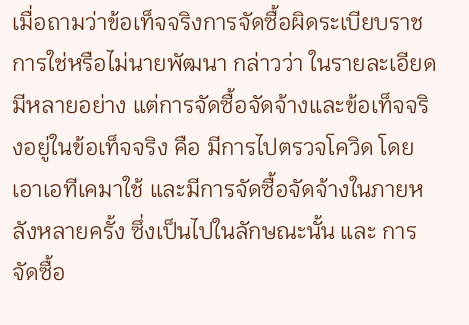เมื่อถามว่าข้อเท็จจริงการจัดซื้อผิดระเบียบราชการใช่หรือไม่นายพัฒนา กล่าวว่า ในรายละเอียดมีหลายอย่าง แต่การจัดซื้อจัดจ้างและข้อเท็จจริงอยู่ในข้อเท็จจริง คือ มีการไปตรวจโควิด โดยเอาเอทีเคมาใช้ และมีการจัดซื้อจัดจ้างในภายหลังหลายครั้ง ซึ่งเป็นไปในลักษณะนั้น และ การจัดซื้อ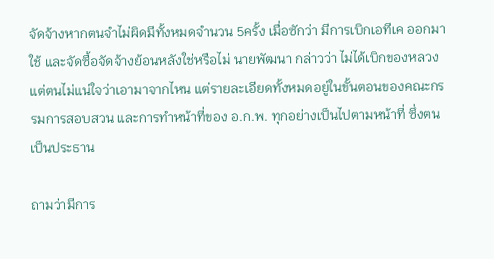จัดจ้างหากตนจำไม่ผิดมีทั้งหมดจำนวน 5ครั้ง เมื่อซักว่า มีการเบิกเอทีเค ออกมาใช้ และจัดซื้อจัดจ้างย้อนหลังใช่หรือไม่ นายพัฒนา กล่าวว่า ไม่ได้เบิกของหลวง แต่ตนไม่แน่ใจว่าเอามาจากไหน แต่รายละเอียดทั้งหมดอยู่ในขั้นตอนของคณะกรรมการสอบสวน และการทำหน้าที่ของ อ.ก.พ. ทุกอย่างเป็นไปตามหน้าที่ ซึ่งตนเป็นประธาน

ถามว่ามีการ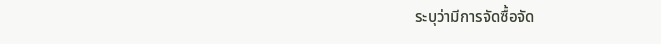ระบุว่ามีการจัดซื้อจัด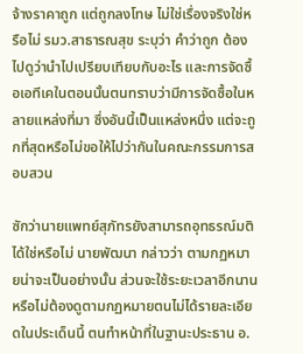จ้างราคาถูก แต่ถูกลงโทษ ไม่ใช่เรื่องจริงใช่หรือไม่ รมว.สาธารณสุข ระบุว่า คำว่าถูก ต้องไปดูว่านำไปเปรียบเทียบกับอะไร และการจัดซื้อเอทีเคในตอนนั้นตนทราบว่ามีการจัดซื้อในหลายแหล่งที่มา ซึ่งอันนี้เป็นแหล่งหนึ่ง แต่จะถูกที่สุดหรือไม่ขอให้ไปว่ากันในคณะกรรมการสอบสวน

ซักว่านายแพทย์สุภัทรยังสามารถอุทธรณ์มติได้ใช่หรือไม่ นายพัฒนา กล่าวว่า ตามกฏหมายน่าจะเป็นอย่างนั้น ส่วนจะใช้ระยะเวลาอีกนานหรือไม่ต้องดูตามกฏหมายตนไม่ได้รายละเอียดในประเด็นนี้ ตนทำหน้าที่ในฐานะประธาน อ.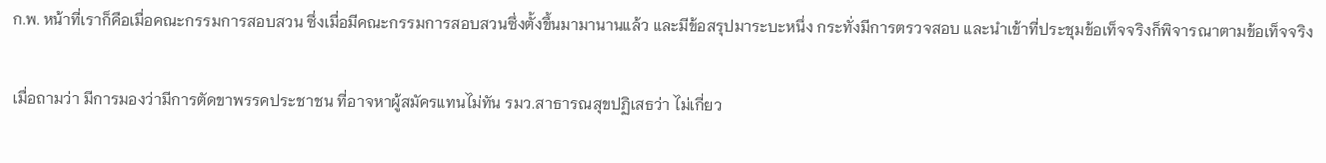ก.พ. หน้าที่เราก็คือเมื่อคณะกรรมการสอบสวน ซึ่งเมื่อมีคณะกรรมการสอบสวนซึ่งตั้งขึ้นมามานานแล้ว และมีข้อสรุปมาระบะหนึ่ง กระทั่งมีการตรวจสอบ และนำเข้าที่ประชุมข้อเท็จจริงก็พิจารณาตามข้อเท็จจริง

เมื่อถามว่า มีการมองว่ามีการตัดขาพรรคประชาชน ที่อาจหาผู้สมัครแทนไม่ทัน รมว.สาธารณสุขปฏิเสธว่า ไม่เกี่ยว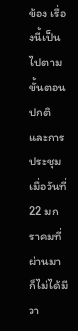ข้อง เรื่องนี้เป็นไปตามขั้นตอนปกติ และการประชุมเมื่อวันที่ 22 มกราคมที่ผ่านมา ก็ไม่ได้มีวา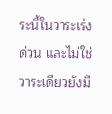ระนี้ในวาระเร่งด่วน และไม่ใช่วาระเดียวยังมี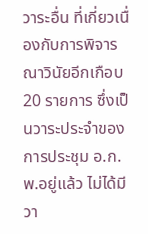วาระอื่น ที่เกี่ยวเนื่องกับการพิจารณาวินัยอีกเกือบ 20 รายการ ซึ่งเป็นวาระประจำของการประชุม อ.ก.พ.อยู่แล้ว ไม่ได้มีวา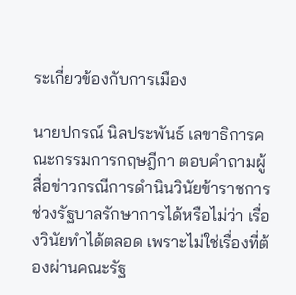ระเกี่ยวข้องกับการเมือง

นายปกรณ์ นิลประพันธ์ เลขาธิการคณะกรรมการกฤษฎีกา ตอบคำถามผู้สื่อข่าวกรณีการดำนินวินัยข้าราชการช่วงรัฐบาลรักษาการได้หรือไม่ว่า เรื่องวินัยทำได้ตลอด เพราะไม่ใช่เรื่องที่ต้องผ่านคณะรัฐ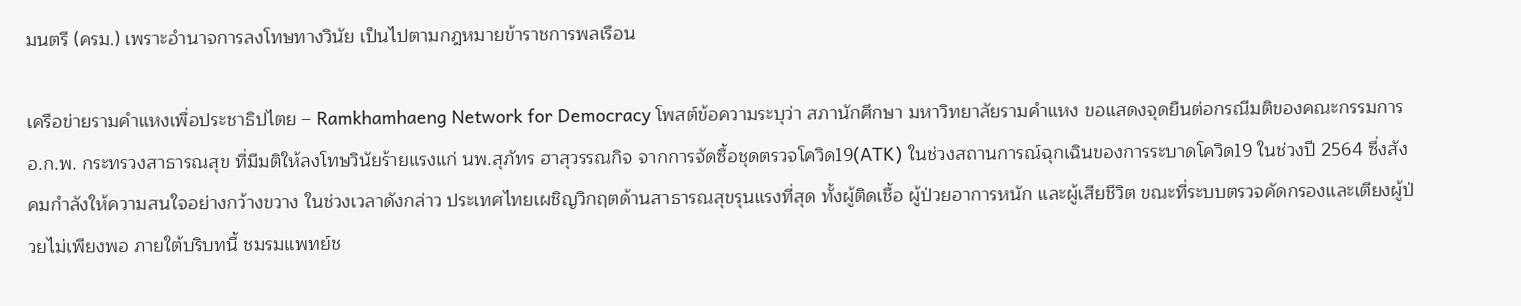มนตรี (ครม.) เพราะอำนาจการลงโทษทางวินัย เป็นไปตามกฎหมายข้าราชการพลเรือน

เครือข่ายรามคำแหงเพื่อประชาธิปไตย – Ramkhamhaeng Network for Democracy โพสต์ข้อความระบุว่า สภานักศึกษา มหาวิทยาลัยรามคำแหง ขอแสดงจุดยืนต่อกรณีมติของคณะกรรมการ อ.ก.พ. กระทรวงสาธารณสุข ที่มีมติให้ลงโทษวินัยร้ายแรงแก่ นพ.สุภัทร ฮาสุวรรณกิจ จากการจัดซื้อชุดตรวจโควิด19(ATK) ในช่วงสถานการณ์ฉุกเฉินของการระบาดโควิด19 ในช่วงปี 2564 ซึ่งสังคมกำลังให้ความสนใจอย่างกว้างขวาง ในช่วงเวลาดังกล่าว ประเทศไทยเผชิญวิกฤตด้านสาธารณสุขรุนแรงที่สุด ทั้งผู้ติดเชื้อ ผู้ป่วยอาการหนัก และผู้เสียชีวิต ขณะที่ระบบตรวจคัดกรองและเตียงผู้ป่วยไม่เพียงพอ ภายใต้บริบทนี้ ชมรมแพทย์ช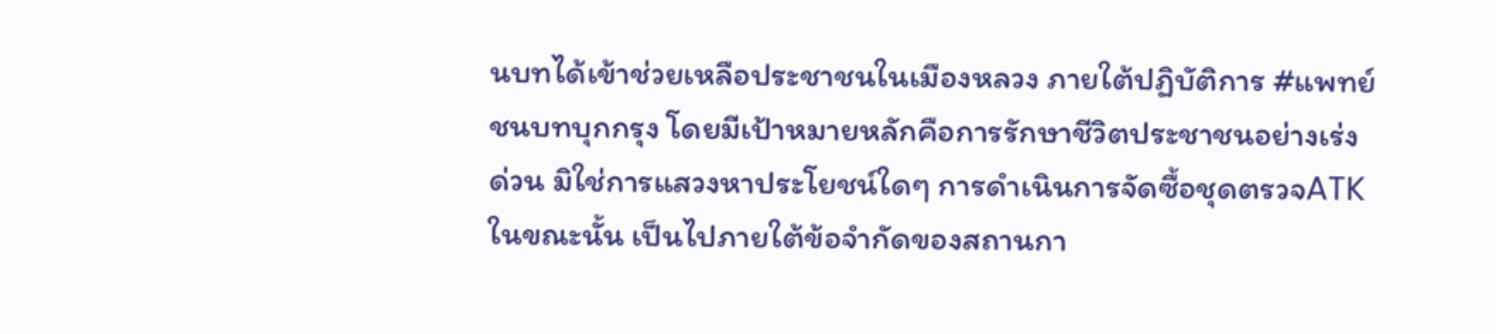นบทได้เข้าช่วยเหลือประชาชนในเมืองหลวง ภายใต้ปฏิบัติการ #แพทย์ชนบทบุกกรุง โดยมีเป้าหมายหลักคือการรักษาชีวิตประชาชนอย่างเร่งด่วน มิใช่การแสวงหาประโยชน์ใดๆ การดำเนินการจัดซื้อชุดตรวจATKในขณะนั้น เป็นไปภายใต้ข้อจำกัดของสถานกา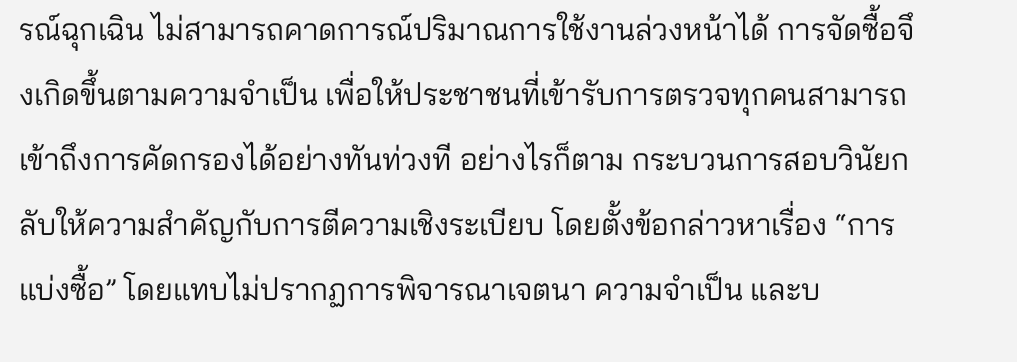รณ์ฉุกเฉิน ไม่สามารถคาดการณ์ปริมาณการใช้งานล่วงหน้าได้ การจัดซื้อจึงเกิดขึ้นตามความจำเป็น เพื่อให้ประชาชนที่เข้ารับการตรวจทุกคนสามารถเข้าถึงการคัดกรองได้อย่างทันท่วงที อย่างไรก็ตาม กระบวนการสอบวินัยกลับให้ความสำคัญกับการตีความเชิงระเบียบ โดยตั้งข้อกล่าวหาเรื่อง “การแบ่งซื้อ” โดยแทบไม่ปรากฏการพิจารณาเจตนา ความจำเป็น และบ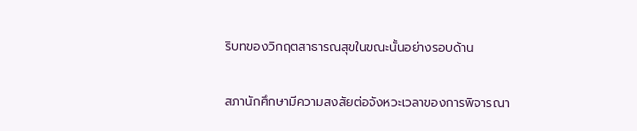ริบทของวิกฤตสาธารณสุขในขณะนั้นอย่างรอบด้าน

สภานักศึกษามีความสงสัยต่อจังหวะเวลาของการพิจารณา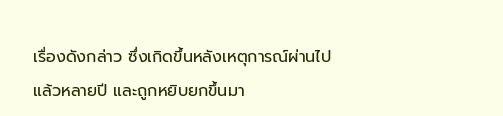เรื่องดังกล่าว ซึ่งเกิดขึ้นหลังเหตุการณ์ผ่านไปแล้วหลายปี และถูกหยิบยกขึ้นมา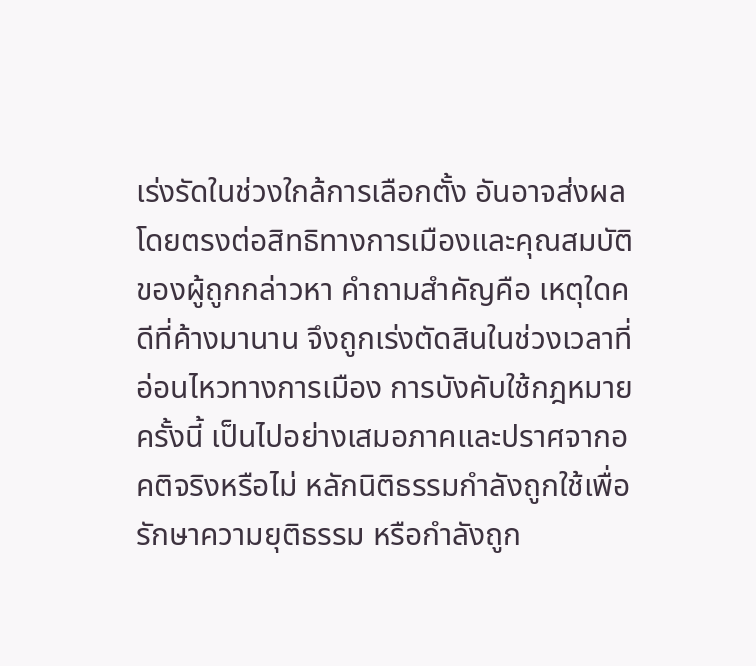เร่งรัดในช่วงใกล้การเลือกตั้ง อันอาจส่งผลโดยตรงต่อสิทธิทางการเมืองและคุณสมบัติของผู้ถูกกล่าวหา คำถามสำคัญคือ เหตุใดคดีที่ค้างมานาน จึงถูกเร่งตัดสินในช่วงเวลาที่อ่อนไหวทางการเมือง การบังคับใช้กฎหมายครั้งนี้ เป็นไปอย่างเสมอภาคและปราศจากอคติจริงหรือไม่ หลักนิติธรรมกำลังถูกใช้เพื่อรักษาความยุติธรรม หรือกำลังถูก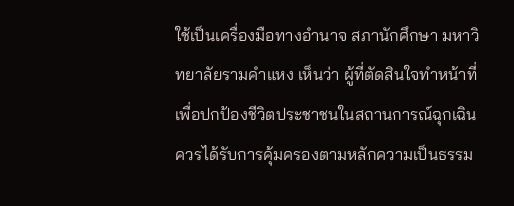ใช้เป็นเครื่องมือทางอำนาจ สภานักศึกษา มหาวิทยาลัยรามคำแหง เห็นว่า ผู้ที่ตัดสินใจทำหน้าที่เพื่อปกป้องชีวิตประชาชนในสถานการณ์ฉุกเฉิน ควรได้รับการคุ้มครองตามหลักความเป็นธรรม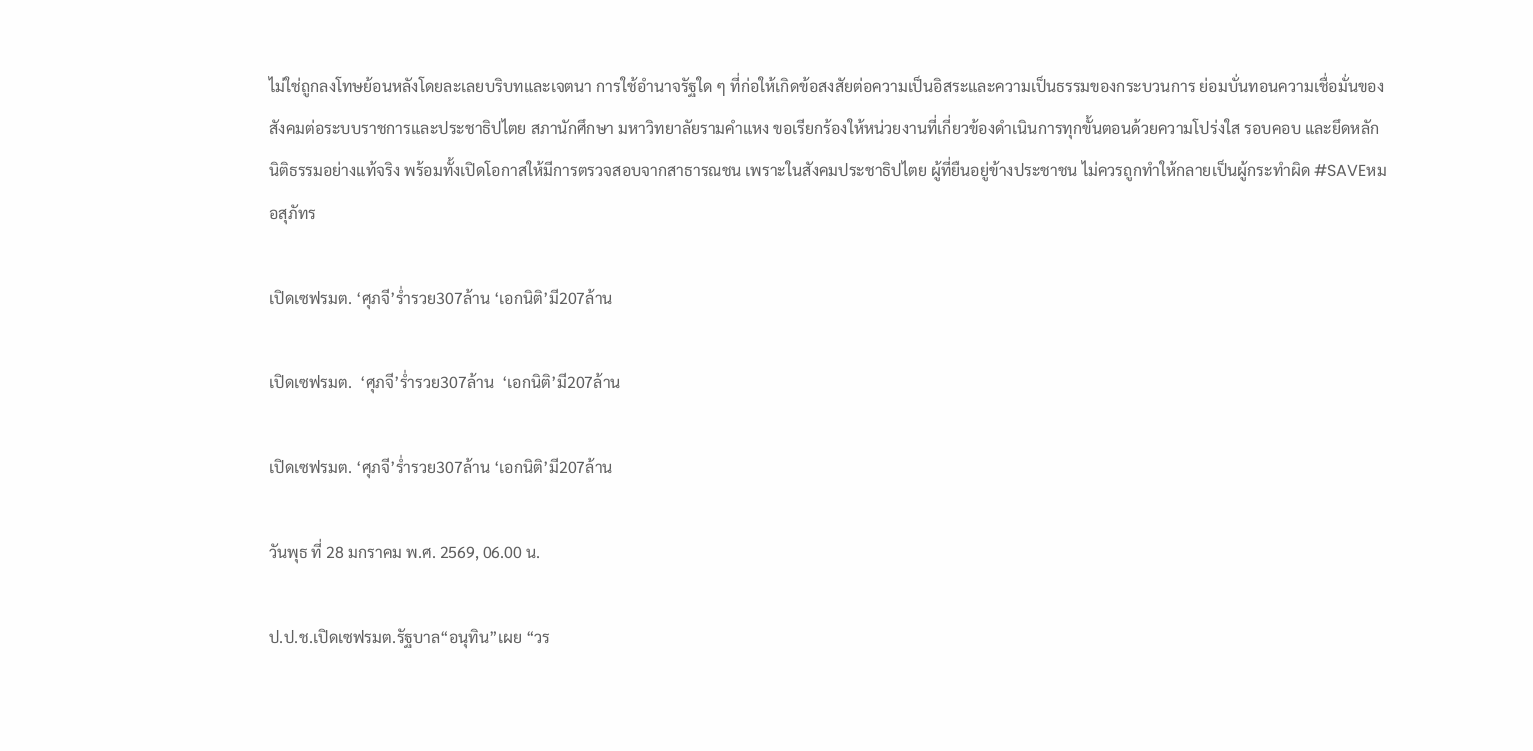ไม่ใช่ถูกลงโทษย้อนหลังโดยละเลยบริบทและเจตนา การใช้อำนาจรัฐใด ๆ ที่ก่อให้เกิดข้อสงสัยต่อความเป็นอิสระและความเป็นธรรมของกระบวนการ ย่อมบั่นทอนความเชื่อมั่นของสังคมต่อระบบราชการและประชาธิปไตย สภานักศึกษา มหาวิทยาลัยรามคำแหง ขอเรียกร้องให้หน่วยงานที่เกี่ยวข้องดำเนินการทุกขั้นตอนด้วยความโปร่งใส รอบคอบ และยึดหลักนิติธรรมอย่างแท้จริง พร้อมทั้งเปิดโอกาสให้มีการตรวจสอบจากสาธารณชน เพราะในสังคมประชาธิปไตย ผู้ที่ยืนอยู่ข้างประชาชน ไม่ควรถูกทำให้กลายเป็นผู้กระทำผิด #SAVEหมอสุภัทร

เปิดเซฟรมต. ‘ศุภจี’ร่ำรวย307ล้าน ‘เอกนิติ’มี207ล้าน

เปิดเซฟรมต.  ‘ศุภจี’ร่ำรวย307ล้าน  ‘เอกนิติ’มี207ล้าน

เปิดเซฟรมต. ‘ศุภจี’ร่ำรวย307ล้าน ‘เอกนิติ’มี207ล้าน

วันพุธ ที่ 28 มกราคม พ.ศ. 2569, 06.00 น.

ป.ป.ช.เปิดเซฟรมต.รัฐบาล“อนุทิน”เผย “วร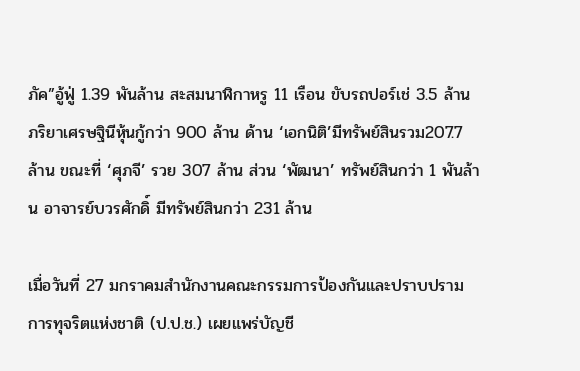ภัค”อู้ฟู่ 1.39 พันล้าน สะสมนาฬิกาหรู 11 เรือน ขับรถปอร์เช่ 3.5 ล้าน ภริยาเศรษฐินีหุ้นกู้กว่า 900 ล้าน ด้าน ‘เอกนิติ’มีทรัพย์สินรวม207.7 ล้าน ขณะที่ ‘ศุภจี’ รวย 307 ล้าน ส่วน ‘พัฒนา’ ทรัพย์สินกว่า 1 พันล้าน อาจารย์บวรศักดิ์ มีทรัพย์สินกว่า 231 ล้าน

เมื่อวันที่ 27 มกราคมสำนักงานคณะกรรมการป้องกันและปราบปรามการทุจริตแห่งชาติ (ป.ป.ช.) เผยแพร่บัญชี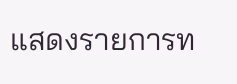แสดงรายการท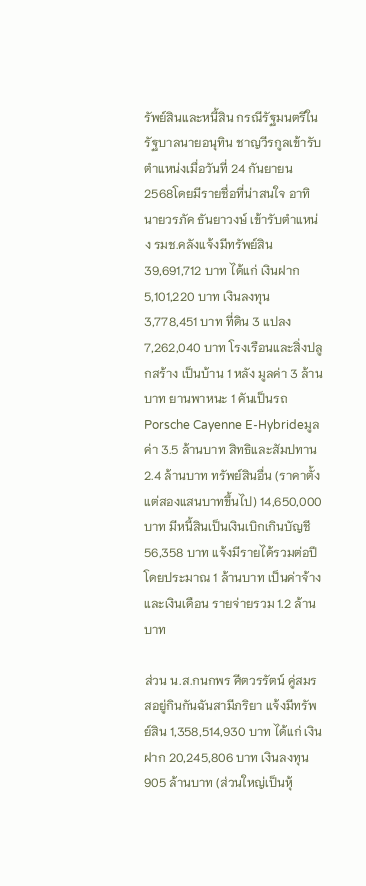รัพย์สินและหนี้สิน กรณีรัฐมนตรีในรัฐบาลนายอนุทิน ชาญวีรกูลเข้ารับตำแหน่งเมื่อวันที่ 24 กันยายน 2568โดยมีรายชื่อที่น่าสนใจ อาทิ นายวรภัค ธันยาวงษ์ เข้ารับตำแหน่ง รมช.คลังแจ้งมีทรัพย์สิน 39,691,712 บาท ได้แก่ เงินฝาก 5,101,220 บาท เงินลงทุน 3,778,451 บาท ที่ดิน 3 แปลง 7,262,040 บาท โรงเรือนและสิ่งปลูกสร้าง เป็นบ้าน 1 หลัง มูลค่า 3 ล้านบาท ยานพาหนะ 1 คันเป็นรถ Porsche Cayenne E-Hybrideมูลค่า 3.5 ล้านบาท สิทธิและสัมปทาน 2.4 ล้านบาท ทรัพย์สินอื่น (ราคาตั้งแต่สองแสนบาทขึ้นไป) 14,650,000 บาท มีหนี้สินเป็นเงินเบิกเกินบัญชี 56,358 บาท แจ้งมีรายได้รวมต่อปีโดยประมาณ 1 ล้านบาท เป็นค่าจ้างและเงินเดือน รายจ่ายรวม 1.2 ล้านบาท

ส่วน น.ส.กนกพร ศีตวรรัตน์ คู่สมรสอยู่กินกันฉันสามีภริยา แจ้งมีทรัพย์สิน 1,358,514,930 บาท ได้แก่ เงินฝาก 20,245,806 บาท เงินลงทุน 905 ล้านบาท (ส่วนใหญ่เป็นหุ้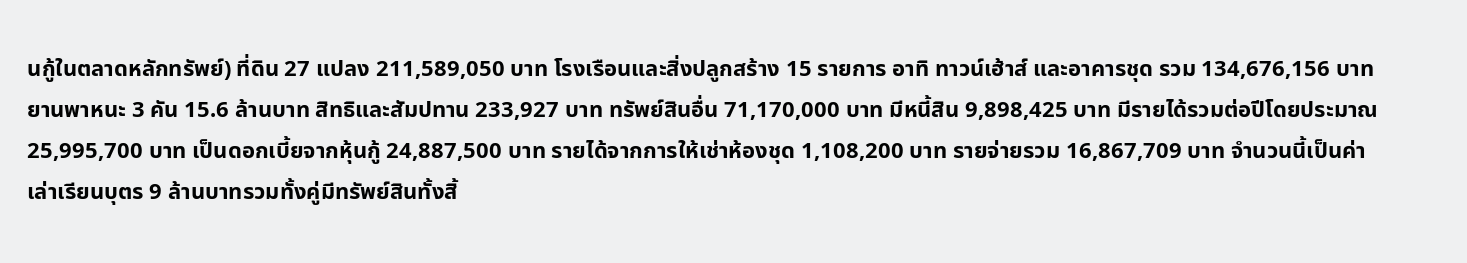นกู้ในตลาดหลักทรัพย์) ที่ดิน 27 แปลง 211,589,050 บาท โรงเรือนและสิ่งปลูกสร้าง 15 รายการ อาทิ ทาวน์เฮ้าส์ และอาคารชุด รวม 134,676,156 บาท ยานพาหนะ 3 คัน 15.6 ล้านบาท สิทธิและสัมปทาน 233,927 บาท ทรัพย์สินอื่น 71,170,000 บาท มีหนี้สิน 9,898,425 บาท มีรายได้รวมต่อปีโดยประมาณ 25,995,700 บาท เป็นดอกเบี้ยจากหุ้นกู้ 24,887,500 บาท รายได้จากการให้เช่าห้องชุด 1,108,200 บาท รายจ่ายรวม 16,867,709 บาท จำนวนนี้เป็นค่าเล่าเรียนบุตร 9 ล้านบาทรวมทั้งคู่มีทรัพย์สินทั้งสิ้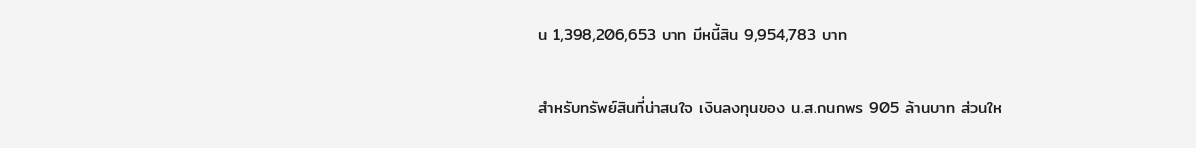น 1,398,206,653 บาท มีหนี้สิน 9,954,783 บาท

สำหรับทรัพย์สินที่น่าสนใจ เงินลงทุนของ น.ส.กนกพร 905 ล้านบาท ส่วนให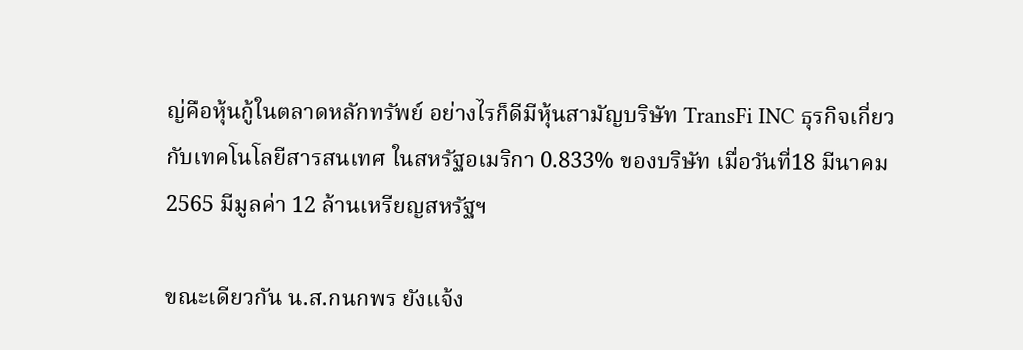ญ่คือหุ้นกู้ในตลาดหลักทรัพย์ อย่างไรก็ดีมีหุ้นสามัญบริษัท TransFi INC ธุรกิจเกี่ยวกับเทคโนโลยีสารสนเทศ ในสหรัฐอเมริกา 0.833% ของบริษัท เมื่อวันที่18 มีนาคม 2565 มีมูลค่า 12 ล้านเหรียญสหรัฐฯ

ขณะเดียวกัน น.ส.กนกพร ยังแจ้ง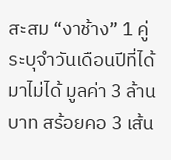สะสม “งาช้าง” 1 คู่ ระบุจำวันเดือนปีที่ได้มาไม่ได้ มูลค่า 3 ล้านบาท สร้อยคอ 3 เส้น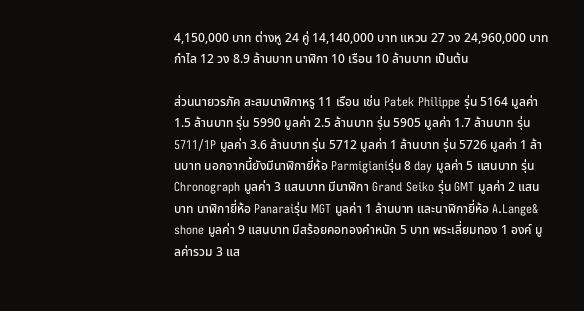4,150,000 บาท ต่างหู 24 คู่ 14,140,000 บาท แหวน 27 วง 24,960,000 บาท กำไล 12 วง 8.9 ล้านบาท นาฬิกา 10 เรือน 10 ล้านบาท เป็นต้น

ส่วนนายวรภัค สะสมนาฬิกาหรู 11 เรือน เช่น Patek Philippe รุ่น 5164 มูลค่า 1.5 ล้านบาท รุ่น 5990 มูลค่า 2.5 ล้านบาท รุ่น 5905 มูลค่า 1.7 ล้านบาท รุ่น 5711/1P มูลค่า 3.6 ล้านบาท รุ่น 5712 มูลค่า 1 ล้านบาท รุ่น 5726 มูลค่า 1 ล้านบาท นอกจากนี้ยังมีนาฬิกายี่ห้อ Parmigianiรุ่น 8 day มูลค่า 5 แสนบาท รุ่น Chronograph มูลค่า 3 แสนบาท มีนาฬิกา Grand Seiko รุ่น GMT มูลค่า 2 แสนบาท นาฬิกายี่ห้อ Panaraiรุ่น MGT มูลค่า 1 ล้านบาท และนาฬิกายี่ห้อ A.Lange& shone มูลค่า 9 แสนบาท มีสร้อยคอทองคำหนัก 5 บาท พระเลี่ยมทอง 1 องค์ มูลค่ารวม 3 แส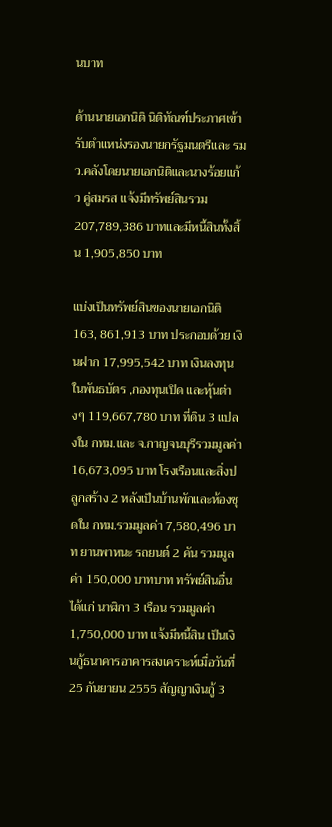นบาท

ด้านนายเอกนิติ นิติทัณฑ์ประภาศเข้ารับตำแหน่งรองนายกรัฐมนตรีและ รมว.คลังโดยนายเอกนิติและนางร้อยแก้ว คู่สมรส แจ้งมีทรัพย์สินรวม 207,789,386 บาทและมีหนี้สินทั้งสิ้น 1,905,850 บาท

แบ่งเป็นทรัพย์สินของนายเอกนิติ 163, 861,913 บาท ประกอบด้วย เงินฝาก 17,995,542 บาท เงินลงทุนในพันธบัตร ,กองทุนเปิด และหุ้นต่างๆ 119,667,780 บาท ที่ดิน 3 แปลงใน กทม.และ จ.กาญจนบุรีรวมมูลค่า 16,673,095 บาท โรงเรือนและสิ่งปลูกสร้าง 2 หลังเป็นบ้านพักและห้องชุดใน กทม.รวมมูลค่า 7,580,496 บาท ยานพาหนะ รถยนต์ 2 คัน รวมมูลค่า 150,000 บาทบาท ทรัพย์สินอื่น ได้แก่ นาฬิกา 3 เรือน รวมมูลค่า 1,750,000 บาท แจ้งมีหนี้สิน เป็นเงินกู้ธนาคารอาคารสงเคราะห์เมื่อวันที่25 กันยายน 2555 สัญญาเงินกู้ 3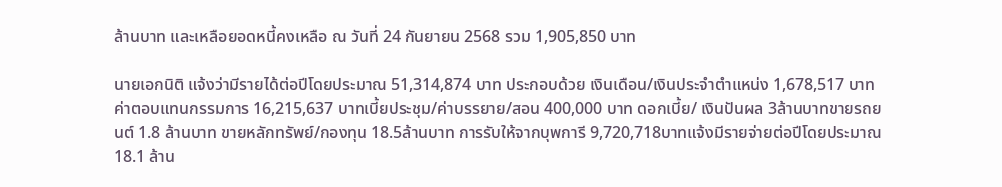ล้านบาท และเหลือยอดหนี้คงเหลือ ณ วันที่ 24 กันยายน 2568 รวม 1,905,850 บาท

นายเอกนิติ แจ้งว่ามีรายได้ต่อปีโดยประมาณ 51,314,874 บาท ประกอบด้วย เงินเดือน/เงินประจำตำแหน่ง 1,678,517 บาท ค่าตอบแทนกรรมการ 16,215,637 บาทเบี้ยประชุม/ค่าบรรยาย/สอน 400,000 บาท ดอกเบี้ย/ เงินปันผล 3ล้านบาทขายรถยนต์ 1.8 ล้านบาท ขายหลักทรัพย์/กองทุน 18.5ล้านบาท การรับให้จากบุพการี 9,720,718บาทแจ้งมีรายจ่ายต่อปีโดยประมาณ 18.1 ล้าน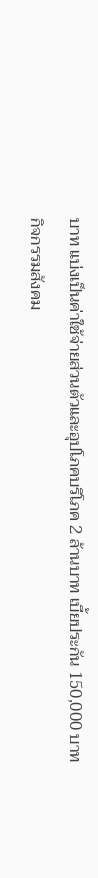บาท แบ่งเป็นค่าใช้จ่ายส่วนตัวและอุปโภคบริโภค 2 ล้านบาท เบี้ยประกัน 150,000 บาท กิจกรรมสังคม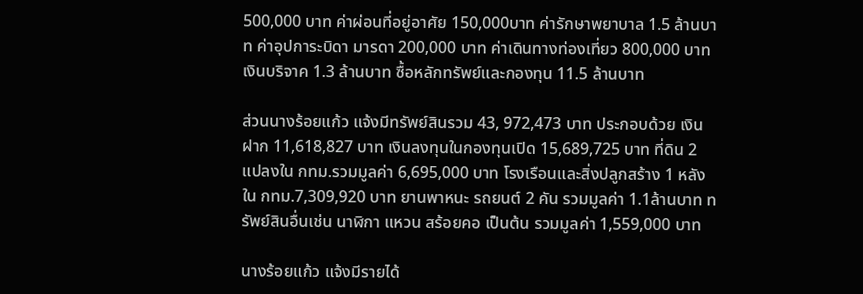500,000 บาท ค่าผ่อนที่อยู่อาศัย 150,000บาท ค่ารักษาพยาบาล 1.5 ล้านบาท ค่าอุปการะบิดา มารดา 200,000 บาท ค่าเดินทางท่องเที่ยว 800,000 บาท เงินบริจาค 1.3 ล้านบาท ซื้อหลักทรัพย์และกองทุน 11.5 ล้านบาท

ส่วนนางร้อยแก้ว แจ้งมีทรัพย์สินรวม 43, 972,473 บาท ประกอบด้วย เงินฝาก 11,618,827 บาท เงินลงทุนในกองทุนเปิด 15,689,725 บาท ที่ดิน 2 แปลงใน กทม.รวมมูลค่า 6,695,000 บาท โรงเรือนและสิ่งปลูกสร้าง 1 หลังใน กทม.7,309,920 บาท ยานพาหนะ รถยนต์ 2 คัน รวมมูลค่า 1.1ล้านบาท ทรัพย์สินอื่นเช่น นาฬิกา แหวน สร้อยคอ เป็นต้น รวมมูลค่า 1,559,000 บาท

นางร้อยแก้ว แจ้งมีรายได้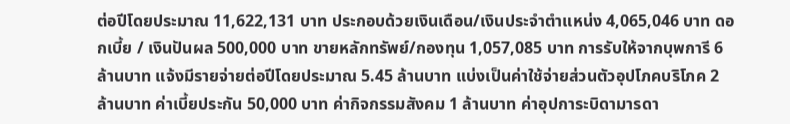ต่อปีโดยประมาณ 11,622,131 บาท ประกอบด้วยเงินเดือน/เงินประจำตำแหน่ง 4,065,046 บาท ดอกเบี้ย / เงินปันผล 500,000 บาท ขายหลักทรัพย์/กองทุน 1,057,085 บาท การรับให้จากบุพการี 6 ล้านบาท แจ้งมีรายจ่ายต่อปีโดยประมาณ 5.45 ล้านบาท แบ่งเป็นค่าใช้จ่ายส่วนตัวอุปโภคบริโภค 2 ล้านบาท ค่าเบี้ยประกัน 50,000 บาท ค่ากิจกรรมสังคม 1 ล้านบาท ค่าอุปการะบิดามารดา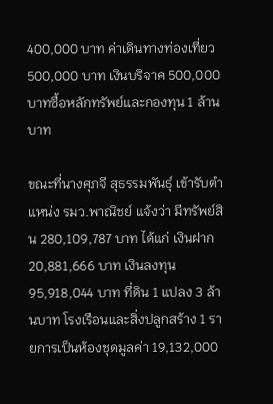400,000 บาท ค่าเดินทางท่องเที่ยว 500,000 บาท เงินบริจาค 500,000 บาทซื้อหลักทรัพย์และกองทุน 1 ล้านบาท

ขณะที่นางศุภจี สุธรรมพันธุ์ เข้ารับตำแหน่ง รมว.พาณิชย์ แจ้งว่า มีทรัพย์สิน 280,109,787 บาท ได้แก่ เงินฝาก 20,881,666 บาท เงินลงทุน 95,918,044 บาท ที่ดิน 1 แปลง 3 ล้านบาท โรงเรือนและสิ่งปลูกสร้าง 1 รายการเป็นห้องชุดมูลค่า 19,132,000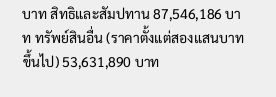บาท สิทธิและสัมปทาน 87,546,186 บาท ทรัพย์สินอื่น (ราคาตั้งแต่สองแสนบาทขึ้นไป) 53,631,890 บาท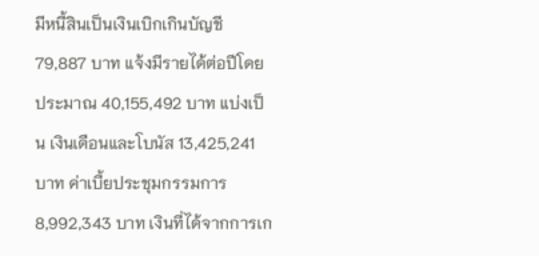มีหนี้สินเป็นเงินเบิกเกินบัญชี 79,887 บาท แจ้งมีรายได้ต่อปีโดยประมาณ 40,155,492 บาท แบ่งเป็น เงินเดือนและโบนัส 13,425,241 บาท ค่าเบี้ยประชุมกรรมการ 8,992,343 บาท เงินที่ได้จากการเก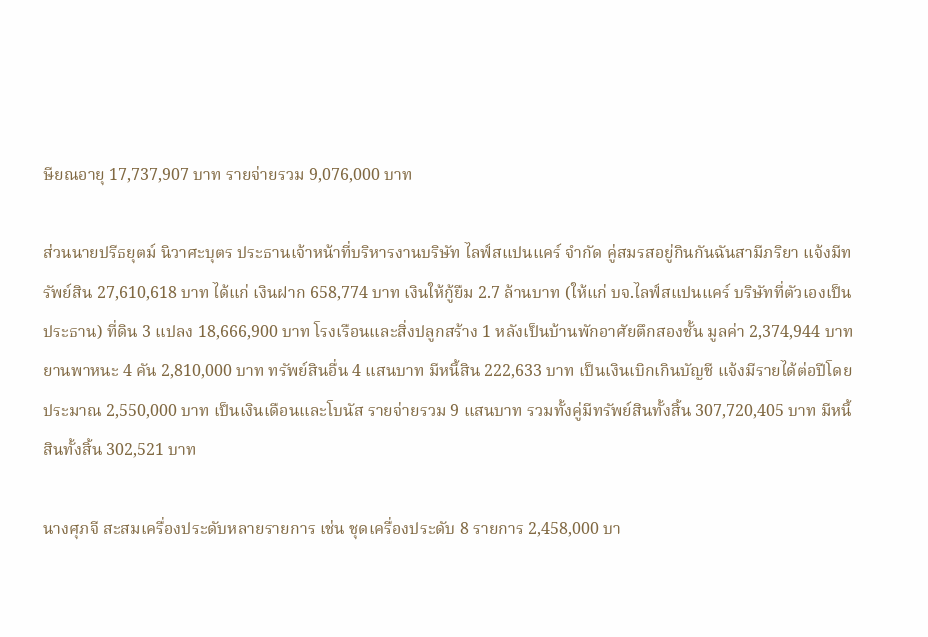ษียณอายุ 17,737,907 บาท รายจ่ายรวม 9,076,000 บาท

ส่วนนายปรีธยุตม์ นิวาศะบุตร ประธานเจ้าหน้าที่บริหารงานบริษัท ไลฟ์สแปนแคร์ จำกัด คู่สมรสอยู่กินกันฉันสามีภริยา แจ้งมีทรัพย์สิน 27,610,618 บาท ได้แก่ เงินฝาก 658,774 บาท เงินให้กู้ยืม 2.7 ล้านบาท (ให้แก่ บจ.ไลฟ์สแปนแคร์ บริษัทที่ตัวเองเป็นประธาน) ที่ดิน 3 แปลง 18,666,900 บาท โรงเรือนและสิ่งปลูกสร้าง 1 หลังเป็นบ้านพักอาศัยตึกสองชั้น มูลค่า 2,374,944 บาท ยานพาหนะ 4 คัน 2,810,000 บาท ทรัพย์สินอื่น 4 แสนบาท มีหนี้สิน 222,633 บาท เป็นเงินเบิกเกินบัญชี แจ้งมีรายได้ต่อปีโดยประมาณ 2,550,000 บาท เป็นเงินเดือนและโบนัส รายจ่ายรวม 9 แสนบาท รวมทั้งคู่มีทรัพย์สินทั้งสิ้น 307,720,405 บาท มีหนี้สินทั้งสิ้น 302,521 บาท

นางศุภจี สะสมเครื่องประดับหลายรายการ เช่น ชุดเครื่องประดับ 8 รายการ 2,458,000 บา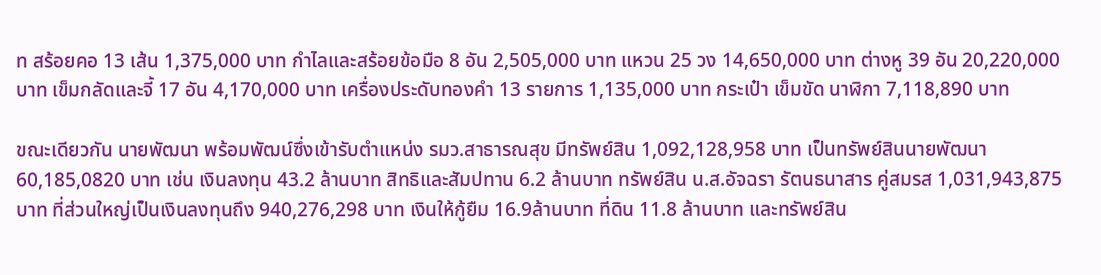ท สร้อยคอ 13 เส้น 1,375,000 บาท กำไลและสร้อยข้อมือ 8 อัน 2,505,000 บาท แหวน 25 วง 14,650,000 บาท ต่างหู 39 อัน 20,220,000 บาท เข็มกลัดและจี้ 17 อัน 4,170,000 บาท เครื่องประดับทองคำ 13 รายการ 1,135,000 บาท กระเป๋า เข็มขัด นาฬิกา 7,118,890 บาท

ขณะเดียวกัน นายพัฒนา พร้อมพัฒน์ซึ่งเข้ารับตำแหน่ง รมว.สาธารณสุข มีทรัพย์สิน 1,092,128,958 บาท เป็นทรัพย์สินนายพัฒนา 60,185,0820 บาท เช่น เงินลงทุน 43.2 ล้านบาท สิทธิและสัมปทาน 6.2 ล้านบาท ทรัพย์สิน น.ส.อัจฉรา รัตนธนาสาร คู่สมรส 1,031,943,875 บาท ที่ส่วนใหญ่เป็นเงินลงทุนถึง 940,276,298 บาท เงินให้กู้ยืม 16.9ล้านบาท ที่ดิน 11.8 ล้านบาท และทรัพย์สิน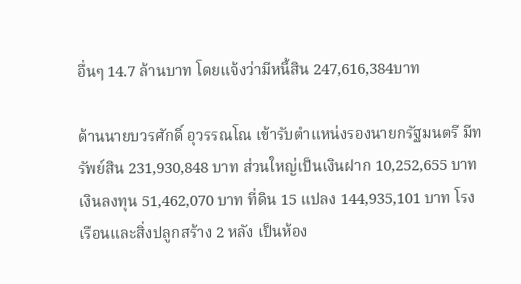อื่นๆ 14.7 ล้านบาท โดยแจ้งว่ามีหนี้สิน 247,616,384บาท

ด้านนายบวรศักดิ์ อุวรรณโณ เข้ารับตำแหน่งรองนายกรัฐมนตรี มีทรัพย์สิน 231,930,848 บาท ส่วนใหญ่เป็นเงินฝาก 10,252,655 บาท เงินลงทุน 51,462,070 บาท ที่ดิน 15 แปลง 144,935,101 บาท โรงเรือนและสิ่งปลูกสร้าง 2 หลัง เป็นห้อง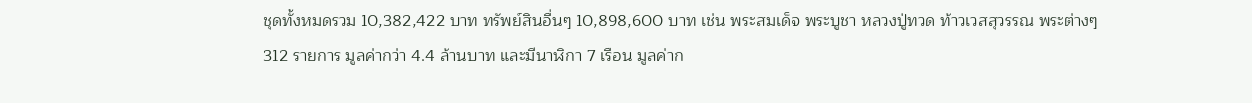ชุดทั้งหมดรวม 10,382,422 บาท ทรัพย์สินอื่นๆ 10,898,600 บาท เช่น พระสมเด็จ พระบูชา หลวงปู่ทวด ท้าวเวสสุวรรณ พระต่างๆ 312 รายการ มูลค่ากว่า 4.4 ล้านบาท และมีนาฬิกา 7 เรือน มูลค่าก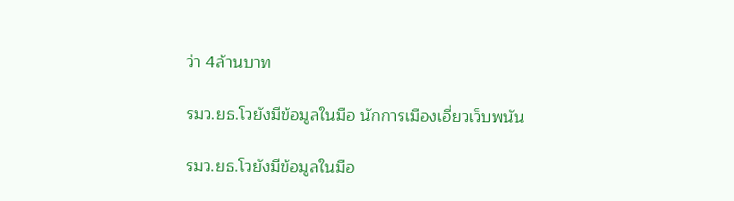ว่า 4ล้านบาท

รมว.ยธ.โวยังมีข้อมูลในมือ นักการเมืองเอี่ยวเว็บพนัน

รมว.ยธ.โวยังมีข้อมูลในมือ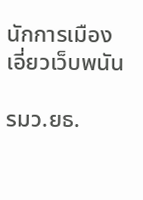นักการเมืองเอี่ยวเว็บพนัน

รมว.ยธ.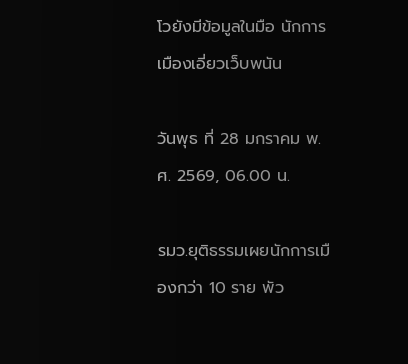โวยังมีข้อมูลในมือ นักการเมืองเอี่ยวเว็บพนัน

วันพุธ ที่ 28 มกราคม พ.ศ. 2569, 06.00 น.

รมว.ยุติธรรมเผยนักการเมืองกว่า 10 ราย พัว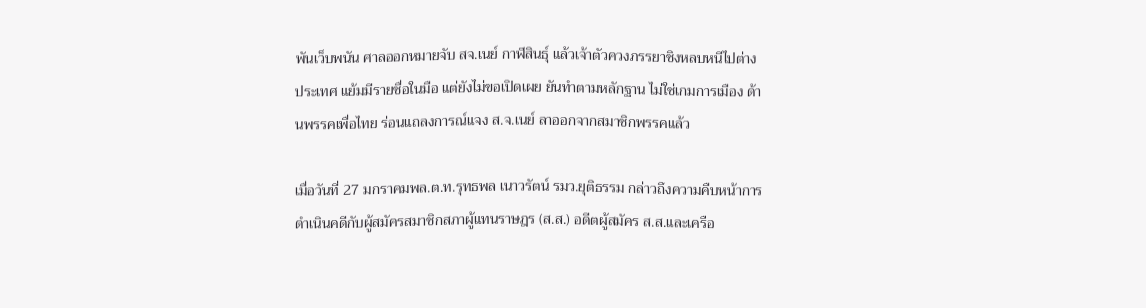พันเว็บพนัน ศาลออกหมายจับ สจ.เนย์ กาฬสินธุ์ แล้วเจ้าตัวควงภรรยาชิงหลบหนีไปต่างประเทศ แย้มมีรายชื่อในมือ แต่ยังไม่ขอเปิดเผย ยันทำตามหลักฐาน ไม่ใช่เกมการเมือง ด้านพรรคเพื่อไทย ร่อนแถลงการณ์แจง ส.จ.เนย์ ลาออกจากสมาชิกพรรคแล้ว

เมื่อวันที่ 27 มกราคมพล.ต.ท.รุทธพล เนาวรัตน์ รมว.ยุติธรรม กล่าวถึงความคืบหน้าการดำเนินคดีกับผู้สมัครสมาชิกสภาผู้แทนราษฎร (ส.ส.) อดีตผู้สมัคร ส.ส.และเครือ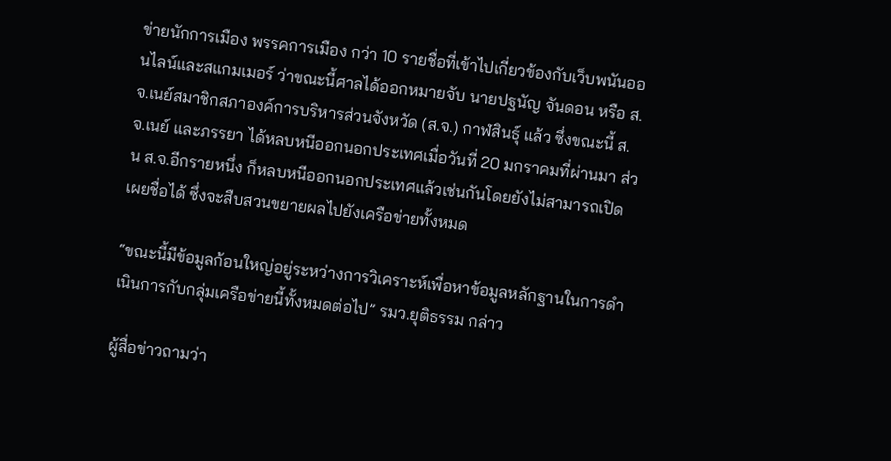ข่ายนักการเมือง พรรคการเมือง กว่า 10 รายชื่อที่เข้าไปเกี่ยวข้องกับเว็บพนันออนไลน์และสแกมเมอร์ ว่าขณะนี้ศาลได้ออกหมายจับ นายปฐนัญ จันดอน หรือ ส.จ.เนย์สมาชิกสภาองค์การบริหารส่วนจังหวัด (ส.จ.) กาฬสินธุ์ แล้ว ซึ่งขณะนี้ ส.จ.เนย์ และภรรยา ได้หลบหนีออกนอกประเทศเมื่อวันที่ 20 มกราคมที่ผ่านมา ส่วน ส.จ.อีกรายหนึ่ง ก็หลบหนีออกนอกประเทศแล้วเช่นกันโดยยังไม่สามารถเปิดเผยชื่อได้ ซึ่งจะสืบสวนขยายผลไปยังเครือข่ายทั้งหมด

“ขณะนี้มีข้อมูลก้อนใหญ่อยู่ระหว่างการวิเคราะห์เพื่อหาข้อมูลหลักฐานในการดำเนินการกับกลุ่มเครือข่ายนี้ทั้งหมดต่อไป” รมว.ยุติธรรม กล่าว

ผู้สื่อข่าวถามว่า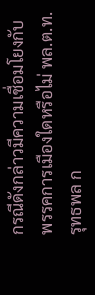กรณีดังกล่าวมีความเชื่อมโยงกับพรรคการเมืองใดหรือไม่ พล.ต.ท.รุทธพล ก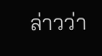ล่าวว่า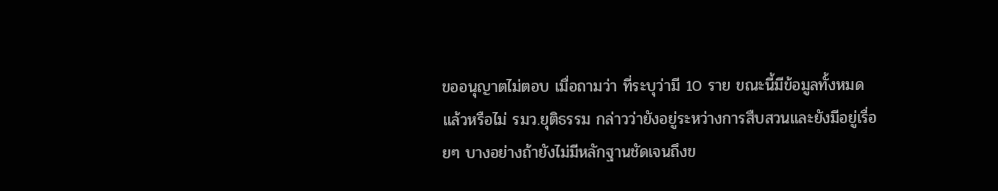ขออนุญาตไม่ตอบ เมื่อถามว่า ที่ระบุว่ามี 10 ราย ขณะนี้มีข้อมูลทั้งหมดแล้วหรือไม่ รมว.ยุติธรรม กล่าวว่ายังอยู่ระหว่างการสืบสวนและยังมีอยู่เรื่อยๆ บางอย่างถ้ายังไม่มีหลักฐานชัดเจนถึงข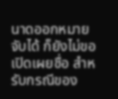นาดออกหมายจับได้ ก็ยังไม่ขอเปิดเผยชื่อ สำหรับกรณีของ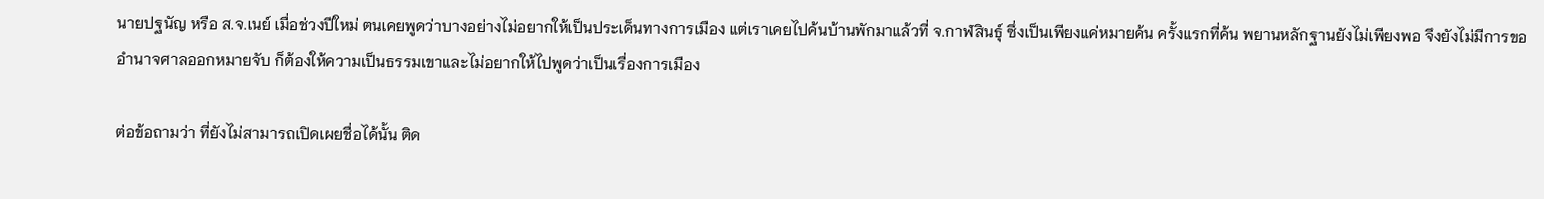นายปฐนัญ หรือ ส.จ.เนย์ เมื่อช่วงปีใหม่ ตนเคยพูดว่าบางอย่างไม่อยากให้เป็นประเด็นทางการเมือง แต่เราเคยไปค้นบ้านพักมาแล้วที่ จ.กาฬสินธุ์ ซึ่งเป็นเพียงแค่หมายค้น ครั้งแรกที่ค้น พยานหลักฐานยังไม่เพียงพอ จึงยังไม่มีการขออำนาจศาลออกหมายจับ ก็ต้องให้ความเป็นธรรมเขาและไม่อยากให้ไปพูดว่าเป็นเรื่องการเมือง

ต่อข้อถามว่า ที่ยังไม่สามารถเปิดเผยชื่อได้นั้น ติด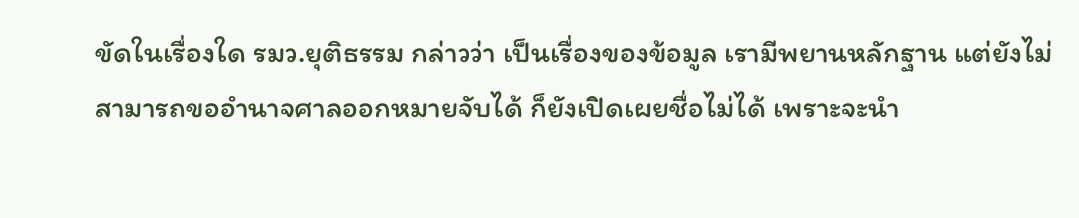ขัดในเรื่องใด รมว.ยุติธรรม กล่าวว่า เป็นเรื่องของข้อมูล เรามีพยานหลักฐาน แต่ยังไม่สามารถขออำนาจศาลออกหมายจับได้ ก็ยังเปิดเผยชื่อไม่ได้ เพราะจะนำ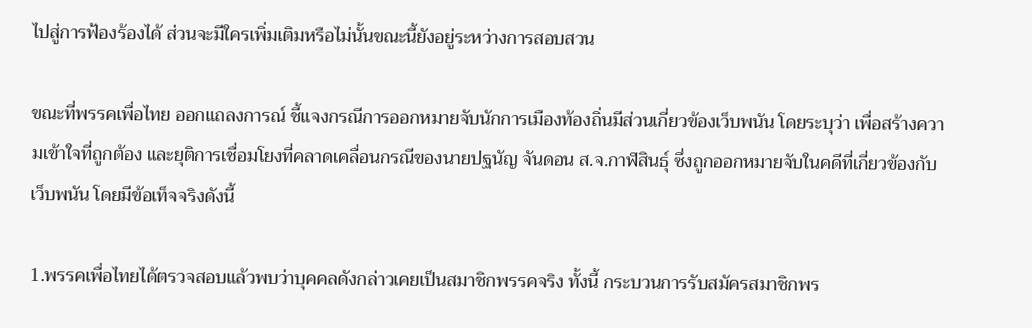ไปสู่การฟ้องร้องได้ ส่วนจะมีใครเพิ่มเติมหรือไม่นั้นขณะนี้ยังอยู่ระหว่างการสอบสวน

ขณะที่พรรคเพื่อไทย ออกแถลงการณ์ ชี้แจงกรณีการออกหมายจับนักการเมืองท้องถิ่นมีส่วนเกี่ยวข้องเว็บพนัน โดยระบุว่า เพื่อสร้างความเข้าใจที่ถูกต้อง และยุติการเชื่อมโยงที่คลาดเคลื่อนกรณีของนายปฐนัญ จันดอน ส.จ.กาฬสินธุ์ ซึ่งถูกออกหมายจับในคดีที่เกี่ยวข้องกับเว็บพนัน โดยมีข้อเท็จจริงดังนี้

1.พรรคเพื่อไทยได้ตรวจสอบแล้วพบว่าบุคคลดังกล่าวเคยเป็นสมาชิกพรรคจริง ทั้งนี้ กระบวนการรับสมัครสมาชิกพร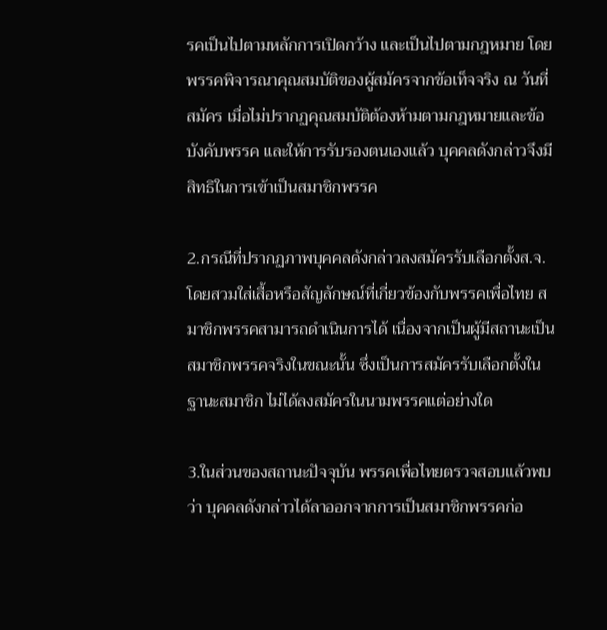รคเป็นไปตามหลักการเปิดกว้าง และเป็นไปตามกฎหมาย โดยพรรคพิจารณาคุณสมบัติของผู้สมัครจากข้อเท็จจริง ณ วันที่สมัคร เมื่อไม่ปรากฏคุณสมบัติต้องห้ามตามกฎหมายและข้อบังคับพรรค และให้การรับรองตนเองแล้ว บุคคลดังกล่าวจึงมีสิทธิในการเข้าเป็นสมาชิกพรรค

2.กรณีที่ปรากฏภาพบุคคลดังกล่าวลงสมัครรับเลือกตั้งส.จ.โดยสวมใส่เสื้อหรือสัญลักษณ์ที่เกี่ยวข้องกับพรรคเพื่อไทย สมาชิกพรรคสามารถดำเนินการได้ เนื่องจากเป็นผู้มีสถานะเป็นสมาชิกพรรคจริงในขณะนั้น ซึ่งเป็นการสมัครรับเลือกตั้งในฐานะสมาชิก ไม่ได้ลงสมัครในนามพรรคแต่อย่างใด

3.ในส่วนของสถานะปัจจุบัน พรรคเพื่อไทยตรวจสอบแล้วพบว่า บุคคลดังกล่าวได้ลาออกจากการเป็นสมาชิกพรรคก่อ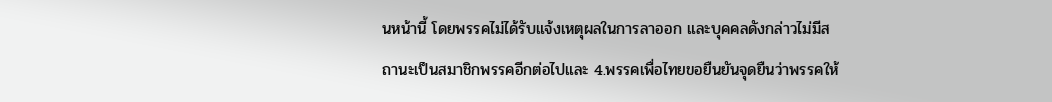นหน้านี้ โดยพรรคไม่ได้รับแจ้งเหตุผลในการลาออก และบุคคลดังกล่าวไม่มีสถานะเป็นสมาชิกพรรคอีกต่อไปและ 4.พรรคเพื่อไทยขอยืนยันจุดยืนว่าพรรคให้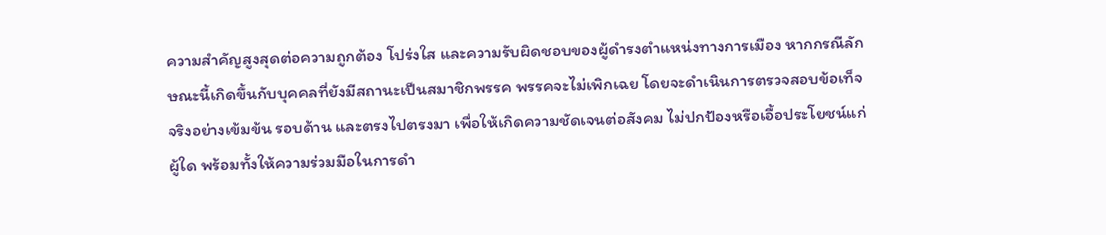ความสำคัญสูงสุดต่อความถูกต้อง โปร่งใส และความรับผิดชอบของผู้ดำรงตำแหน่งทางการเมือง หากกรณีลักษณะนี้เกิดขึ้นกับบุคคลที่ยังมีสถานะเป็นสมาชิกพรรค พรรคจะไม่เพิกเฉย โดยจะดำเนินการตรวจสอบข้อเท็จจริงอย่างเข้มข้น รอบด้าน และตรงไปตรงมา เพื่อให้เกิดความชัดเจนต่อสังคม ไม่ปกป้องหรือเอื้อประโยชน์แก่ผู้ใด พร้อมทั้งให้ความร่วมมือในการดำ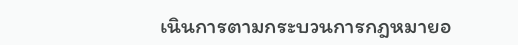เนินการตามกระบวนการกฎหมายอ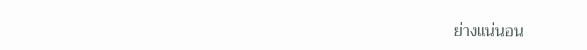ย่างแน่นอน